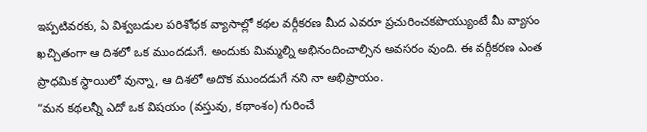ఇప్పటివరకు, ఏ విశ్వబడుల పరిశోధక వ్యాసాల్లో కథల వర్గీకరణ మీద ఎవరూ ప్రచురించకపొయ్యుంటే మీ వ్యాసం ఖచ్చితంగా ఆ దిశలో ఒక ముందడుగే. అందుకు మిమ్మల్ని అభినందించాల్సిన అవసరం వుంది. ఈ వర్గీకరణ ఎంత ప్రాధమిక స్థాయిలో వున్నా, ఆ దిశలో అదొక ముందడుగే నని నా అభిప్రాయం.
“మన కథలన్నీ ఎదో ఒక విషయం (వస్తువు, కథాంశం) గురించే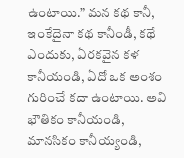ఉంటాయి.” మన కథ కానీ, ఇంకేదైనా కథ కానీండీ, కథే ఎందుకు, ఏరకవైన కళ కానీయండి, ఏదో ఒక అంశం గురించే కదా ఉంటాయి. అవి భౌతికం కానీయండి, మానసికం కానీయ్యండి,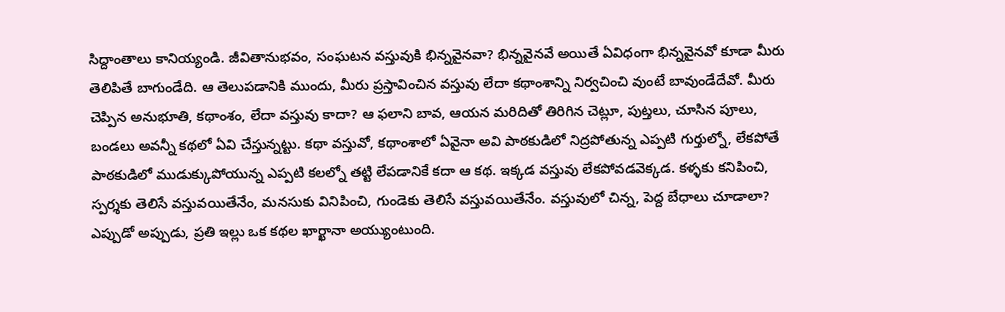సిద్దాంతాలు కానియ్యండి. జీవితానుభవం, సంఘటన వస్తువుకి భిన్నవైనవా? భిన్నవైనవే అయితే ఏవిధంగా భిన్నవైనవో కూడా మీరు తెలిపితే బాగుండేది. ఆ తెలుపడానికి ముందు, మీరు ప్రస్తావించిన వస్తువు లేదా కథాంశాన్ని నిర్వచించి వుంటే బావుండేదేవో. మీరు చెప్పిన అనుభూతి, కథాంశం, లేదా వస్తువు కాదా? ఆ ఫలాని బావ, ఆయన మరిదితో తిరిగిన చెట్లూ, పుట్తలు, చూసిన పూలు, బండలు అవన్నీ కథలో ఏవి చేస్తున్నట్టు. కథా వస్తువో, కథాంశాలో ఏవైనా అవి పాఠకుడిలో నిద్రపోతున్న ఎప్పటి గుర్తుల్నో, లేకపోతే పాఠకుడిలో ముడుక్కుపోయున్న ఎప్పటి కలల్నో తట్టి లేపడానికే కదా ఆ కథ. ఇక్కడ వస్తువు లేకపోవడవెక్కడ. కళ్ళకు కనిపించి, స్పర్శకు తెలిసే వస్తువయితేనేం, మనసుకు వినిపించి, గుండెకు తెలిసే వస్తువయితేనేం. వస్తువులో చిన్న, పెద్ద బేధాలు చూడాలా?
ఎప్పుడో అప్పుడు, ప్రతి ఇల్లు ఒక కథల ఖార్ఖానా అయ్యుంటుంది.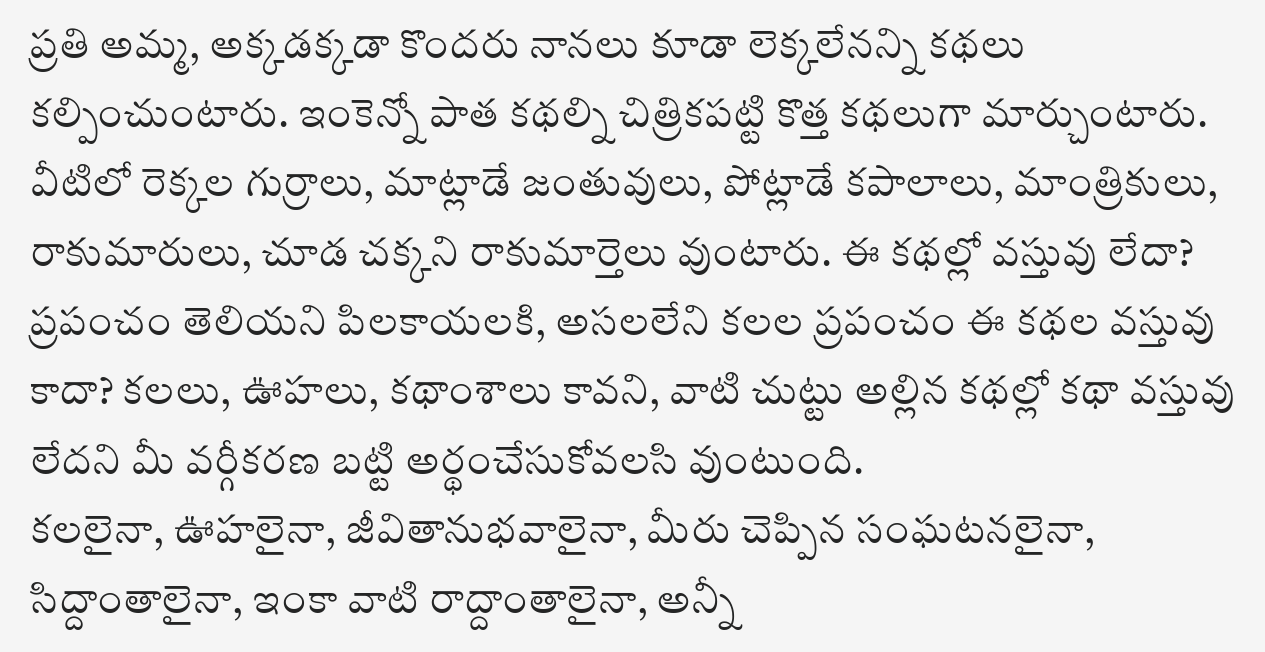ప్రతి అమ్మ, అక్కడక్కడా కొందరు నానలు కూడా లెక్కలేనన్ని కథలు కల్పించుంటారు. ఇంకెన్నో పాత కథల్ని చిత్రికపట్టి కొత్త కథలుగా మార్చుంటారు. వీటిలో రెక్కల గుర్రాలు, మాట్లాడే జంతువులు, పోట్లాడే కపాలాలు, మాంత్రికులు, రాకుమారులు, చూడ చక్కని రాకుమార్తెలు వుంటారు. ఈ కథల్లో వస్తువు లేదా? ప్రపంచం తెలియని పిలకాయలకి, అసలలేని కలల ప్రపంచం ఈ కథల వస్తువు కాదా? కలలు, ఊహలు, కథాంశాలు కావని, వాటి చుట్టు అల్లిన కథల్లో కథా వస్తువు లేదని మీ వర్గీకరణ బట్టి అర్థంచేసుకోవలసి వుంటుంది.
కలలైనా, ఊహలైనా, జీవితానుభవాలైనా, మీరు చెప్పిన సంఘటనలైనా, సిద్దాంతాలైనా, ఇంకా వాటి రాద్దాంతాలైనా, అన్నీ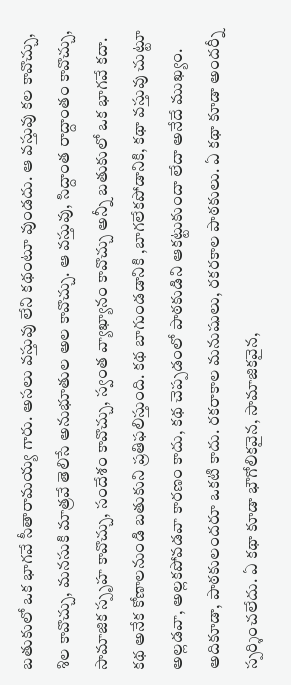బతుకులో ఒక భాగవే సీతారామయ్య గారు. అసలు వస్తువు లేని కథంటూ వుండదు. ఆ వస్తువు కల కావొచ్చు, శిల కావొచ్చు, మనసుకి మాత్రవే తెలిసే అనుభూతుల అల కావొచ్చు. ఆ వస్తువు, సిద్దాంత రాద్దాంతం కావొచ్చు, సామాజిక స్పృహ కావొచ్చు, సందేశం కావొచ్చు, స్వంత వ్యాఖ్యానం కావొచ్చు అన్నీ బతుకులో ఒక భాగవే కదా.
కథ అనేక కోణాలనుండి బతుకుని ప్రతిఫలిస్తుంది. కథ బాగుండడానికి ,బాగలేకపోడానికి, కథా వస్తువు చుట్టూ అల్లడవా, అల్లకపోవడవా కారణం కాదు, కథ చెప్పడంలో పాఠకుడిని ఆకట్టుకుందా లేదా అనేదే ముఖ్యం. అదికూడా, పాఠకులందరూ ఒకటి కాదు. రకరాకాల మనుషులు, రకరకాల పాఠకులు. ఏ కథా కూడా అందర్నీ స్పర్శించలేదు. ఏ కథా కూడా భౌగోలికవైన, సామాజికవైన,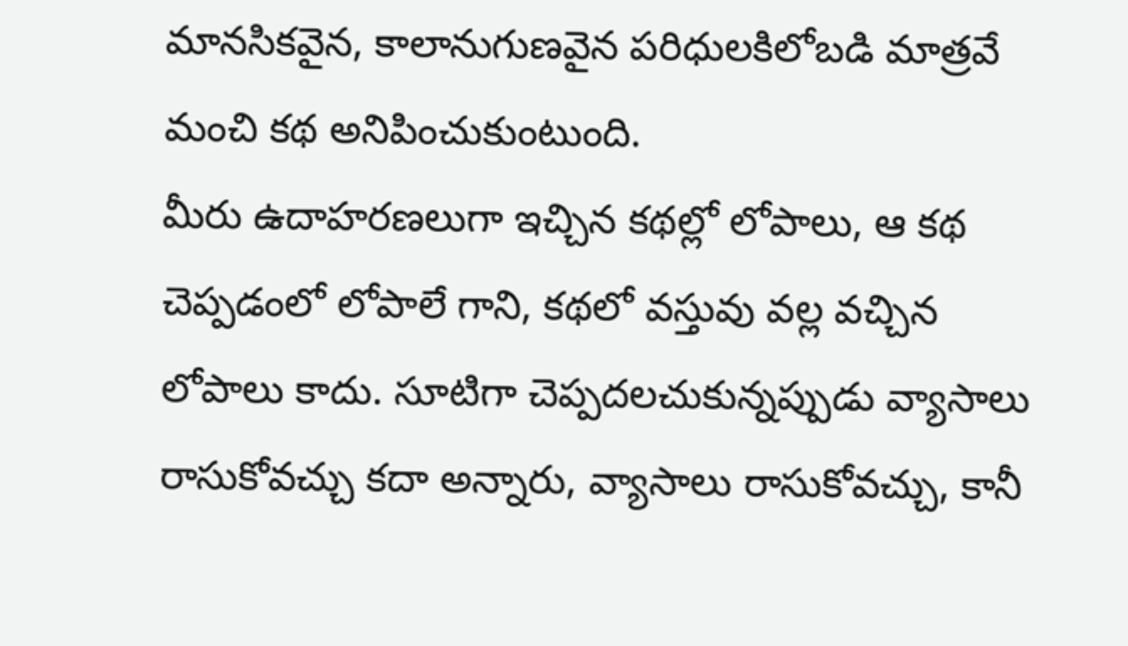మానసికవైన, కాలానుగుణవైన పరిధులకిలోబడి మాత్రవే మంచి కథ అనిపించుకుంటుంది.
మీరు ఉదాహరణలుగా ఇచ్చిన కథల్లో లోపాలు, ఆ కథ చెప్పడంలో లోపాలే గాని, కథలో వస్తువు వల్ల వచ్చిన లోపాలు కాదు. సూటిగా చెప్పదలచుకున్నప్పుడు వ్యాసాలు రాసుకోవచ్చు కదా అన్నారు, వ్యాసాలు రాసుకోవచ్చు, కానీ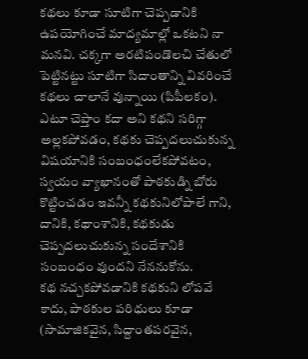కథలు కూడా సూటిగా చెప్పడానికి ఉపయోగించే మాద్యమాల్లో ఒకటని నా మనవి. చక్కగా అరటిపండొలచి చేతులో పెట్టినట్టు సూటిగా సిదాంతాన్ని వివరించే కథలు చాలానే వున్నాయి (పిపీలకం). ఎటూ చెప్తాం కదా అని కథని సరిగ్గా అల్లకపోవడం, కథకు చెప్పదలుచుకున్న విషయానికి సంబంధంలేకపోవటం, స్వయం వ్యాఖానంతో పాఠకుడ్ని బోరు కొట్టించడం ఇవన్నీ కథకునిలోపాలే గాని, దానికి, కథాంశానికి, కథకుడు చెప్పదలుచుకున్న సందేశానికి సంబంధం వుందని నేననుకోను.
కథ నచ్చకపోవడానికి కథకుని లోపవే కాదు, పాఠకుల పరిధులు కూడా (సామాజికవైన, సిద్దాంతపరవైన,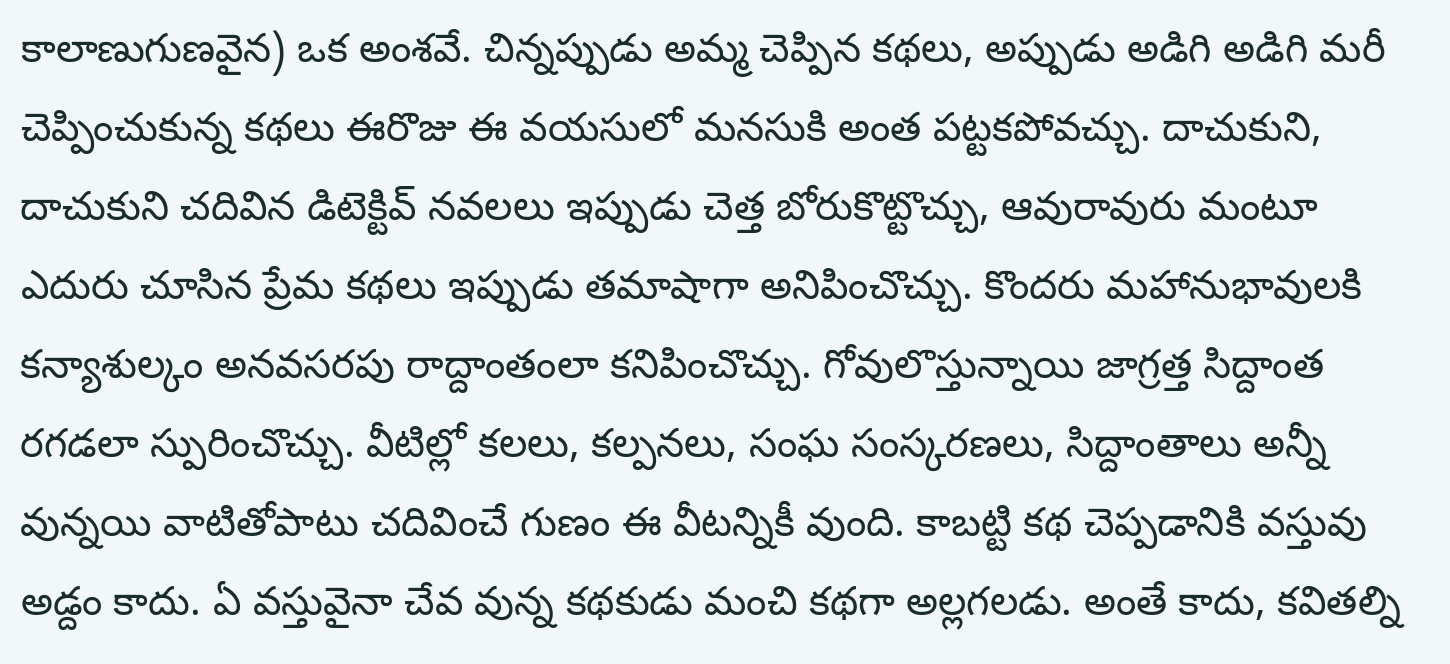కాలాణుగుణవైన) ఒక అంశవే. చిన్నప్పుడు అమ్మ చెప్పిన కథలు, అప్పుడు అడిగి అడిగి మరీ చెప్పించుకున్న కథలు ఈరొజు ఈ వయసులో మనసుకి అంత పట్టకపోవచ్చు. దాచుకుని, దాచుకుని చదివిన డిటెక్టివ్ నవలలు ఇప్పుడు చెత్త బోరుకొట్టొచ్చు, ఆవురావురు మంటూ ఎదురు చూసిన ప్రేమ కథలు ఇప్పుడు తమాషాగా అనిపించొచ్చు. కొందరు మహానుభావులకి కన్యాశుల్కం అనవసరపు రాద్దాంతంలా కనిపించొచ్చు. గోవులొస్తున్నాయి జాగ్రత్త సిద్దాంత రగడలా స్పురించొచ్చు. వీటిల్లో కలలు, కల్పనలు, సంఘ సంస్కరణలు, సిద్దాంతాలు అన్నీ వున్నయి వాటితోపాటు చదివించే గుణం ఈ వీటన్నికీ వుంది. కాబట్టి కథ చెప్పడానికి వస్తువు అడ్దం కాదు. ఏ వస్తువైనా చేవ వున్న కథకుడు మంచి కథగా అల్లగలడు. అంతే కాదు, కవితల్ని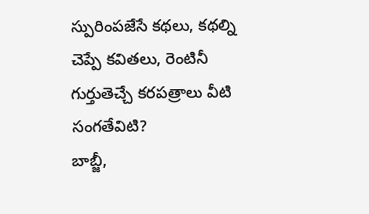స్పురింపజేసే కథలు, కథల్ని చెప్పే కవితలు, రెంటినీ గుర్తుతెచ్చే కరపత్రాలు వీటి సంగతేవిటి?
బాబ్జీ,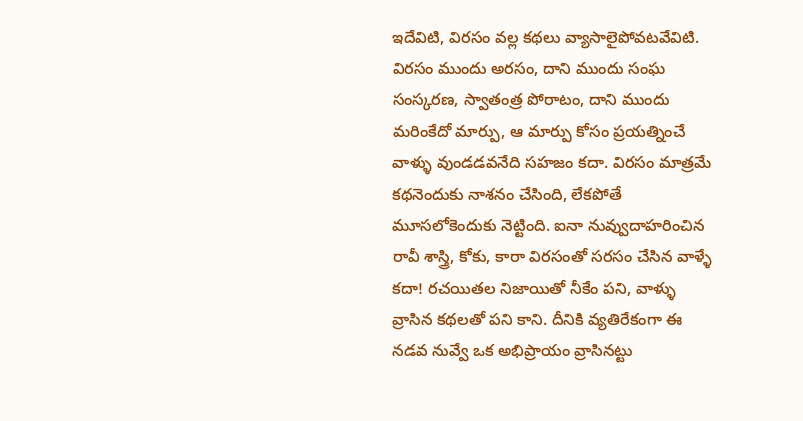ఇదేవిటి, విరసం వల్ల కథలు వ్యాసాలైపోవటవేవిటి. విరసం ముందు అరసం, దాని ముందు సంఘ సంస్కరణ, స్వాతంత్ర పోరాటం, దాని ముందు మరింకేదో మార్పు, ఆ మార్పు కోసం ప్రయత్నించే వాళ్ళు వుండడవనేది సహజం కదా. విరసం మాత్రమే కథనెందుకు నాశనం చేసింది, లేకపోతే మూసలోకెందుకు నెట్టింది. ఐనా నువ్వుదాహరించిన రావీ శాస్త్రి, కోకు, కారా విరసంతో సరసం చేసిన వాళ్ళే కదా! రచయితల నిజాయితో నీకేం పని, వాళ్ళు వ్రాసిన కథలతో పని కాని. దీనికి వ్యతిరేకంగా ఈ నడవ నువ్వే ఒక అభిప్రాయం వ్రాసినట్టు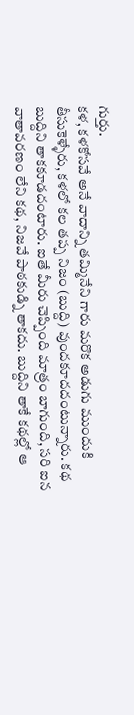గుర్తు.
కళ, కళకోసవే అనే వాదాన్ని తమ్మినేని గారు మరొక అడుగు ముందుకి తీసుకెళ్ళేరు, కళలో కల తప్ప నిజం (బుద్ది) వుందకూదదంటున్నారు. కథ బుద్దిని తాకకూడదంటారు. ఐతే మీరు చెప్పింది మాత్రం బాగుంది, సరి ఐన వాతావరణం లేని కథ, నిజవే పాఠకుడ్ని తాకదు. బుద్దిని తాకే కథల్లో ఆ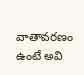వాతావరణం ఉంటే అవి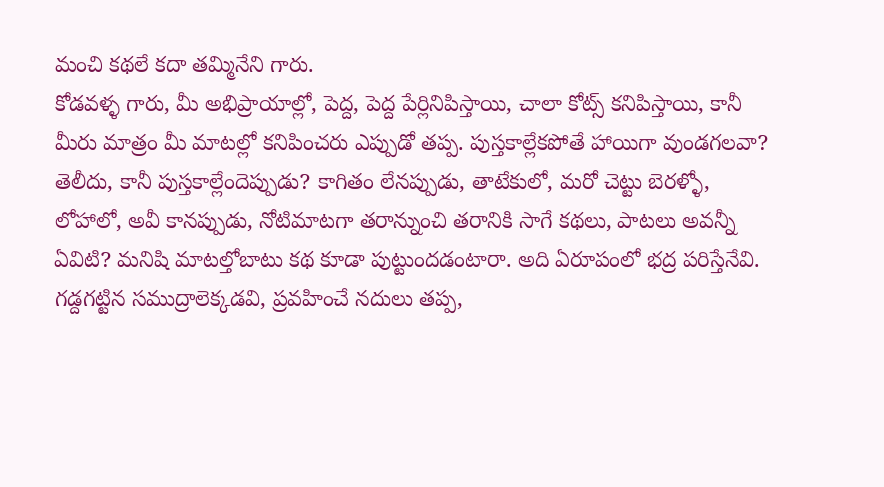మంచి కథలే కదా తమ్మినేని గారు.
కోడవళ్ళ గారు, మీ అభిప్రాయాల్లో, పెద్ద, పెద్ద పేర్లినిపిస్తాయి, చాలా కోట్స్ కనిపిస్తాయి, కానీ మీరు మాత్రం మీ మాటల్లో కనిపించరు ఎప్పుడో తప్ప. పుస్తకాల్లేకపోతే హాయిగా వుండగలవా? తెలీదు, కానీ పుస్తకాల్లేందెప్పుడు? కాగితం లేనప్పుడు, తాటేకులో, మరో చెట్టు బెరళ్ళో, లోహాలో, అవీ కానప్పుడు, నోటిమాటగా తరాన్నుంచి తరానికి సాగే కథలు, పాటలు అవన్నీ ఏవిటి? మనిషి మాటల్తోబాటు కథ కూడా పుట్టుందడంటారా. అది ఏరూపంలో భద్ర పరిస్తేనేవి.
గడ్దగట్టిన సముద్రాలెక్కడవి, ప్రవహించే నదులు తప్ప,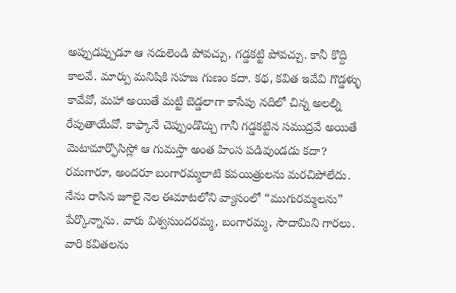అప్పుడప్పుడూ ఆ నదులెండి పోవచ్చు, గడ్డకట్టి పోవచ్చు. కానీ కొద్ది కాలవే. మార్పు మనిషికి సహజ గుణం కదా. కథ, కవిత ఇవేవి గొడ్డళ్ళు కావేవో, మహా అయితే మట్టి బెడ్డలాగా కాసేపు నదిలో చిన్న అలల్ని రేపుతాయేవో. కాఫ్కానే చెప్పుండొచ్చు గానీ గడ్డకట్టిన సముద్రవే అయితే మెటామార్ఫొసిస్లో ఆ గుమస్తా అంత హింస పడివుండడు కదా?
రమగారూ, అందరూ బంగారమ్మలాటి కవయిత్రులను మరచిపోలేదు. నేను రాసిన జూలై నెల ఈమాటలోని వ్యాసంలో “ముగురమ్మలను” పేర్కొన్నాను. వారు విశ్వసుందరమ్మ, బంగారమ్మ, సౌదామిని గారలు. వారి కవితలను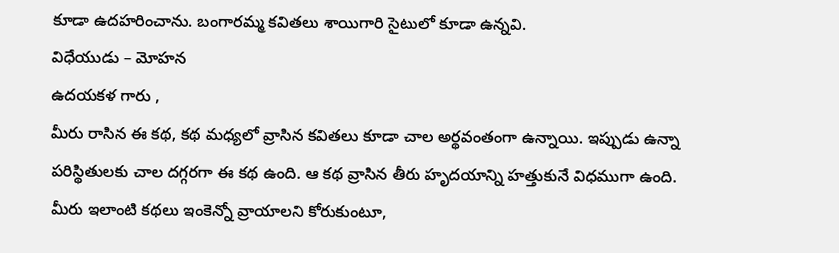కూడా ఉదహరించాను. బంగారమ్మ కవితలు శాయిగారి సైటులో కూడా ఉన్నవి.
విధేయుడు – మోహన
ఉదయకళ గారు ,
మీరు రాసిన ఈ కథ, కథ మధ్యలో వ్రాసిన కవితలు కూడా చాల అర్థవంతంగా ఉన్నాయి. ఇప్పుడు ఉన్నా పరిస్థితులకు చాల దగ్గరగా ఈ కథ ఉంది. ఆ కథ వ్రాసిన తీరు హృదయాన్ని హత్తుకునే విధముగా ఉంది. మీరు ఇలాంటి కథలు ఇంకెన్నో వ్రాయాలని కోరుకుంటూ,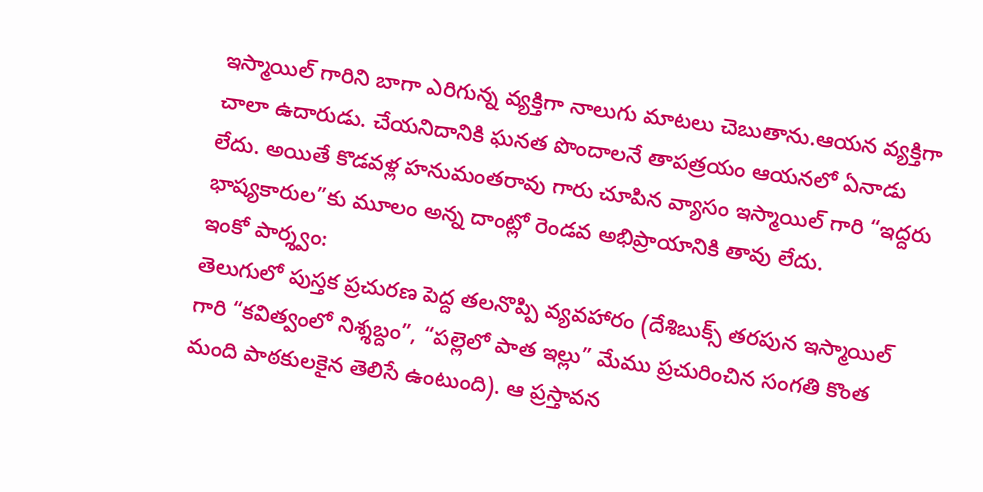ఇస్మాయిల్ గారిని బాగా ఎరిగున్న వ్యక్తిగా నాలుగు మాటలు చెబుతాను.ఆయన వ్యక్తిగా చాలా ఉదారుడు. చేయనిదానికి ఘనత పొందాలనే తాపత్రయం ఆయనలో ఏనాడు లేదు. అయితే కొడవళ్ల హనుమంతరావు గారు చూపిన వ్యాసం ఇస్మాయిల్ గారి “ఇద్దరు భాష్యకారుల”కు మూలం అన్న దాంట్లో రెండవ అభిప్రాయానికి తావు లేదు.
ఇంకో పార్శ్వం:
తెలుగులో పుస్తక ప్రచురణ పెద్ద తలనొప్పి వ్యవహారం (దేశిబుక్స్ తరపున ఇస్మాయిల్ గారి “కవిత్వంలో నిశ్శబ్దం”, “పల్లెలో పాత ఇల్లు” మేము ప్రచురించిన సంగతి కొంత మంది పాఠకులకైన తెలిసే ఉంటుంది). ఆ ప్రస్తావన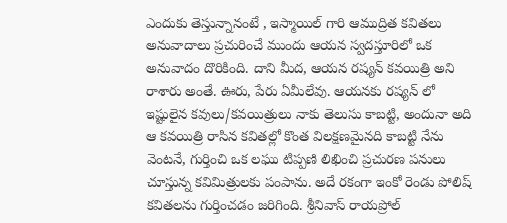ఎందుకు తెస్తున్నానంటే , ఇస్మాయిల్ గారి ఆముద్రిత కవితలు అనువాదాలు ప్రచురించే ముందు ఆయన స్వదస్తూరిలో ఒక అనువాదం దొరికింది. దాని మీద, ఆయన రష్యన్ కవయిత్రి అని రాశారు అంతే. ఊరు, పేరు ఏమీలేవు. ఆయనకు రష్యన్ లో ఇష్టులైన కవులు/కవయిత్రులు నాకు తెలుసు కాబట్టి, అందునా అది ఆ కవయిత్రి రాసిన కవితల్లో కొంత విలక్షణమైనది కాబట్టి నేను వెంటనే, గుర్తించి ఒక లఘు టిప్పణి లిఖించి ప్రచురణ పనులు చూస్తున్న కవిమిత్రులకు పంపాను. అదే రకంగా ఇంకో రెండు పోలిష్ కవితలను గుర్తించడం జరిగింది. శ్రీనివాస్ రాయప్రోల్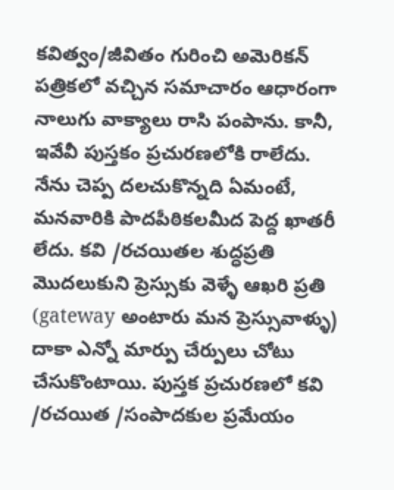కవిత్వం/జీవితం గురించి అమెరికన్ పత్రికలో వచ్చిన సమాచారం ఆధారంగా నాలుగు వాక్యాలు రాసి పంపాను. కానీ, ఇవేవీ పుస్తకం ప్రచురణలోకి రాలేదు.
నేను చెప్ప దలచుకొన్నది ఏమంటే, మనవారికి పాదపీఠికలమీద పెద్ద ఖాతరీ లేదు. కవి /రచయితల శుద్ధప్రతి మొదలుకుని ప్రెస్సుకు వెళ్ళే ఆఖరి ప్రతి (gateway అంటారు మన ప్రెస్సువాళ్ళు) దాకా ఎన్నో మార్పు చేర్పులు చోటు చేసుకొంటాయి. పుస్తక ప్రచురణలో కవి /రచయిత /సంపాదకుల ప్రమేయం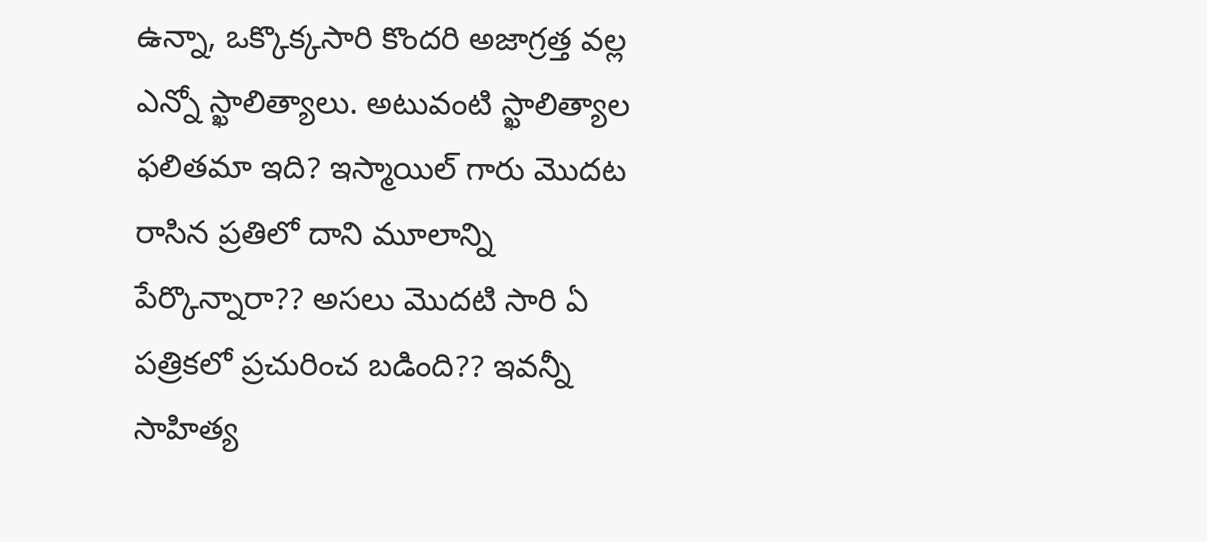ఉన్నా, ఒక్కొక్కసారి కొందరి అజాగ్రత్త వల్ల ఎన్నో స్ఖాలిత్యాలు. అటువంటి స్ఖాలిత్యాల ఫలితమా ఇది? ఇస్మాయిల్ గారు మొదట రాసిన ప్రతిలో దాని మూలాన్ని పేర్కొన్నారా?? అసలు మొదటి సారి ఏ పత్రికలో ప్రచురించ బడింది?? ఇవన్నీ సాహిత్య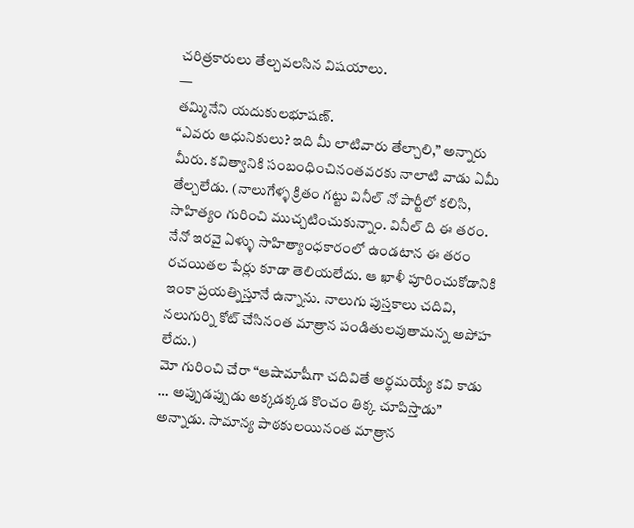చరిత్రకారులు తేల్చవలసిన విషయాలు.
—
తమ్మినేని యదుకులభూషణ్.
“ఎవరు ఆధునికులు? ఇది మీ లాటివారు తేల్చాలి,” అన్నారు మీరు. కవిత్వానికి సంబంధించినంతవరకు నాలాటి వాడు ఏమీ తేల్చలేడు. (నాలుగేళ్ళ క్రితం గట్టు వినీల్ నో పార్టీలో కలిసి, సాహిత్యం గురించి ముచ్చటించుకున్నాం. వినీల్ ది ఈ తరం. నేనో ఇరవై ఏళ్ళు సాహిత్యాంధకారంలో ఉండటాన ఈ తరం రచయితల పేర్లు కూడా తెలియలేదు. ఆ ఖాళీ పూరించుకోడానికి ఇంకా ప్రయత్నిస్తూనే ఉన్నాను. నాలుగు పుస్తకాలు చదివి, నలుగుర్ని కోట్ చేసినంత మాత్రాన పండితులవుతామన్న అపోహ లేదు.)
మో గురించి చేరా “ఆషామాషీగా చదివితే అర్థమయ్యే కవి కాడు … అప్పుడప్పుడు అక్కడక్కడ కొంచం తిక్క చూపిస్తాడు” అన్నాడు. సామాన్య పాఠకులయినంత మాత్రాన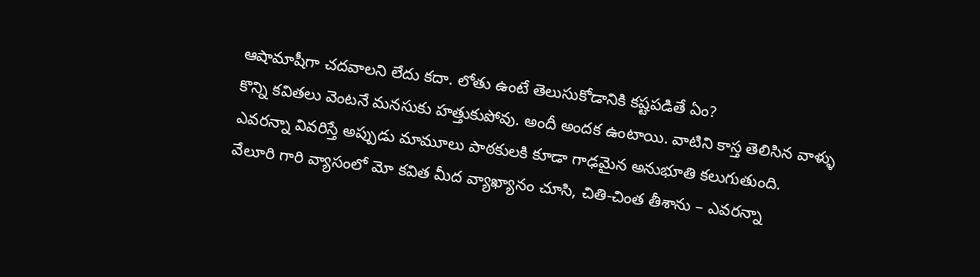ఆషామాషీగా చదవాలని లేదు కదా. లోతు ఉంటే తెలుసుకోడానికి కష్టపడితే ఏం?
కొన్ని కవితలు వెంటనే మనసుకు హత్తుకుపోవు. అందీ అందక ఉంటాయి. వాటిని కాస్త తెలిసిన వాళ్ళు ఎవరన్నా వివరిస్తే అప్పుడు మామూలు పాఠకులకి కూడా గాఢమైన అనుభూతి కలుగుతుంది.
వేలూరి గారి వ్యాసంలో మో కవిత మీద వ్యాఖ్యానం చూసి, చితి-చింత తీశాను – ఎవరన్నా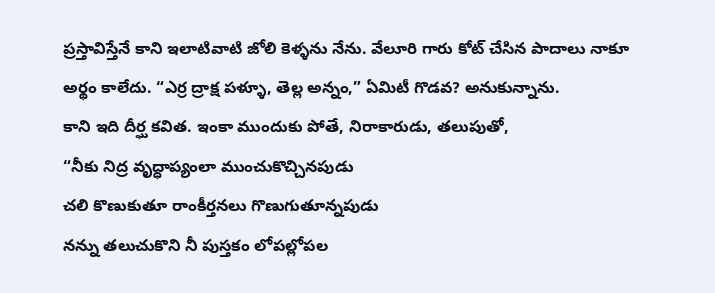ప్రస్తావిస్తేనే కాని ఇలాటివాటి జోలి కెళ్ళను నేను. వేలూరి గారు కోట్ చేసిన పాదాలు నాకూ అర్థం కాలేదు. “ఎర్ర ద్రాక్ష పళ్ళూ, తెల్ల అన్నం,” ఏమిటీ గొడవ? అనుకున్నాను.
కాని ఇది దీర్ఘ కవిత. ఇంకా ముందుకు పోతే, నిరాకారుడు, తలుపుతో,
“నీకు నిద్ర వృద్ధాప్యంలా ముంచుకొచ్చినపుడు
చలి కొణుకుతూ రాంకీర్తనలు గొణుగుతూన్నపుడు
నన్ను తలుచుకొని నీ పుస్తకం లోపల్లోపల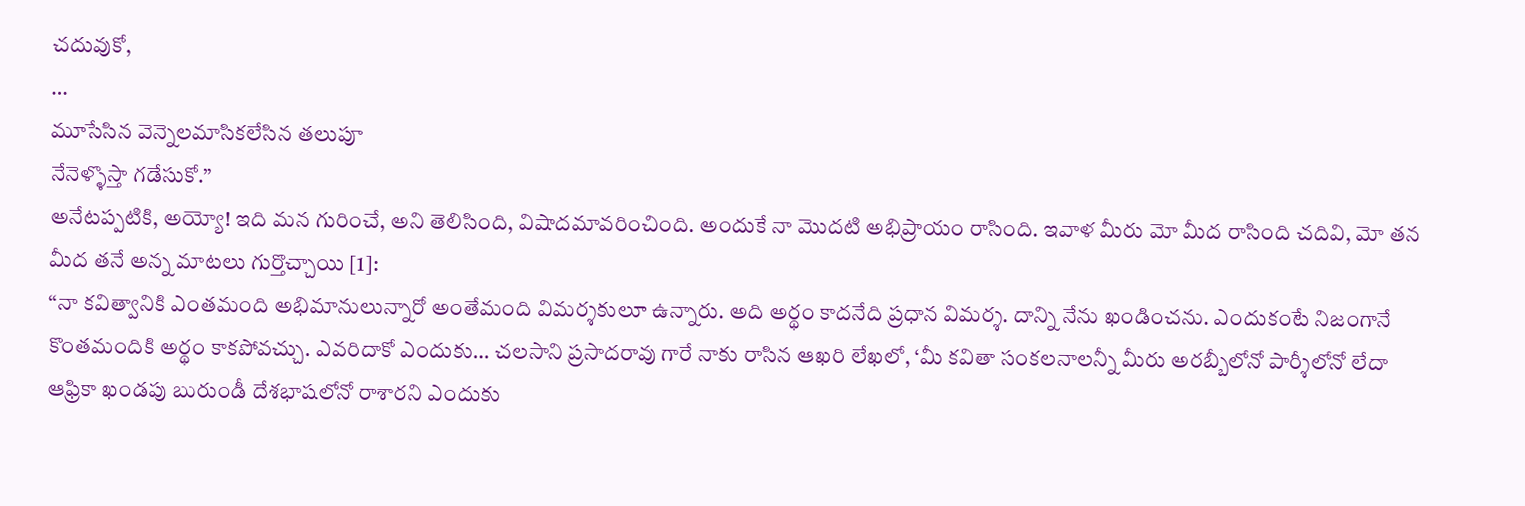చదువుకో,
…
మూసేసిన వెన్నెలమాసికలేసిన తలుపూ
నేనెళ్ళొస్తా గడేసుకో.”
అనేటప్పటికి, అయ్యో! ఇది మన గురించే, అని తెలిసింది, విషాదమావరించింది. అందుకే నా మొదటి అభిప్రాయం రాసింది. ఇవాళ మీరు మో మీద రాసింది చదివి, మో తన మీద తనే అన్న మాటలు గుర్తొచ్చాయి [1]:
“నా కవిత్వానికి ఎంతమంది అభిమానులున్నారో అంతేమంది విమర్శకులూ ఉన్నారు. అది అర్థం కాదనేది ప్రధాన విమర్శ. దాన్ని నేను ఖండించను. ఎందుకంటే నిజంగానే కొంతమందికి అర్థం కాకపోవచ్చు. ఎవరిదాకో ఎందుకు… చలసాని ప్రసాదరావు గారే నాకు రాసిన ఆఖరి లేఖలో, ‘మీ కవితా సంకలనాలన్నీ మీరు అరబ్బీలోనో పార్శీలోనో లేదా ఆఫ్రికా ఖండపు బురుండీ దేశభాషలోనో రాశారని ఎందుకు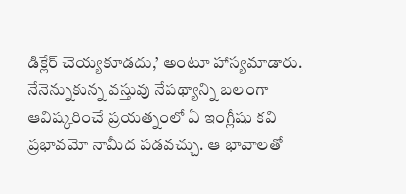డిక్లేర్ చెయ్యకూడదు,’ అంటూ హాస్యమాడారు. నేనెన్నుకున్న వస్తువు నేపథ్యాన్ని బలంగా ఆవిష్కరించే ప్రయత్నంలో ఏ ఇంగ్లీషు కవి ప్రభావమో నామీద పడవచ్చు. ఆ భావాలతో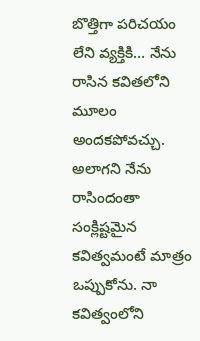బొత్తిగా పరిచయం లేని వ్యక్తికి… నేను రాసిన కవితలోని మూలం అందకపోవచ్చు. అలాగని నేను రాసిందంతా సంక్లిష్టమైన కవిత్వమంటే మాత్రం ఒప్పుకోను. నా కవిత్వంలోని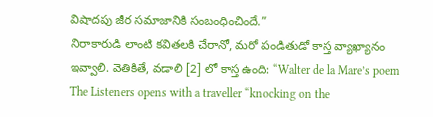విషాదపు జీర సమాజానికి సంబంధించిందే.”
నిరాకారుడి లాంటి కవితలకి చేరానో, మరో పండితుడో కాస్త వ్యాఖ్యానం ఇవ్వాలి. వెతికితే, వడాలి [2] లో కాస్త ఉంది: “Walter de la Mare’s poem The Listeners opens with a traveller “knocking on the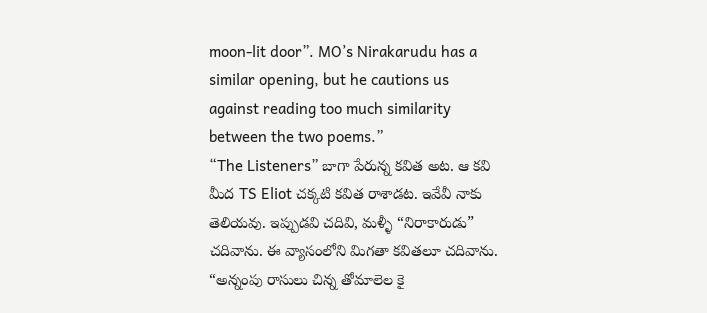moon-lit door”. MO’s Nirakarudu has a similar opening, but he cautions us against reading too much similarity between the two poems.”
“The Listeners” బాగా పేరున్న కవిత అట. ఆ కవి మీద TS Eliot చక్కటి కవిత రాశాడట. ఇవేవీ నాకు తెలియవు. ఇప్పుడవి చదివి, మళ్ళీ “నిరాకారుడు” చదివాను. ఈ వ్యాసంలోని మిగతా కవితలూ చదివాను.
“అన్నంపు రాసులు చిన్న తోమాలెల కై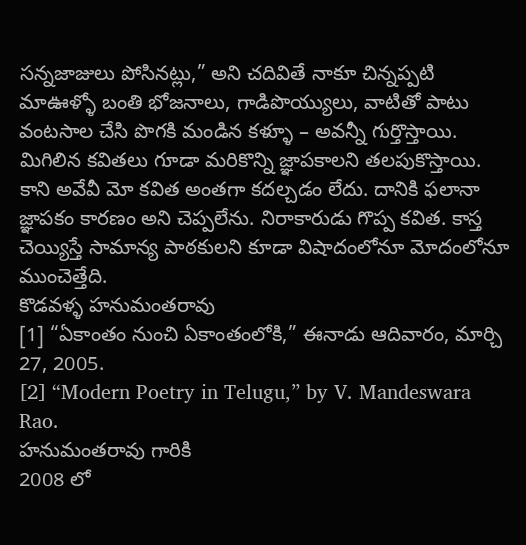సన్నజాజులు పోసినట్లు,” అని చదివితే నాకూ చిన్నప్పటి మాఊళ్ళో బంతి భోజనాలు, గాడిపొయ్యులు, వాటితో పాటు వంటసాల చేసి పొగకి మండిన కళ్ళూ – అవన్నీ గుర్తొస్తాయి. మిగిలిన కవితలు గూడా మరికొన్ని జ్ఞాపకాలని తలపుకొస్తాయి. కాని అవేవీ మో కవిత అంతగా కదల్చడం లేదు. దానికి ఫలానా జ్ఞాపకం కారణం అని చెప్పలేను. నిరాకారుడు గొప్ప కవిత. కాస్త చెయ్యిస్తే సామాన్య పాఠకులని కూడా విషాదంలోనూ మోదంలోనూ ముంచెత్తేది.
కొడవళ్ళ హనుమంతరావు
[1] “ఏకాంతం నుంచి ఏకాంతంలోకి,” ఈనాడు ఆదివారం, మార్చి 27, 2005.
[2] “Modern Poetry in Telugu,” by V. Mandeswara Rao.
హనుమంతరావు గారికి
2008 లో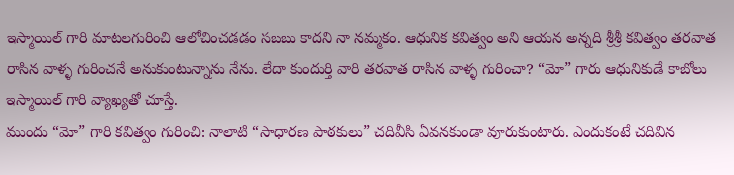ఇస్మాయిల్ గారి మాటలగురించి ఆలోచించడడం సబబు కాదని నా నమ్మకం. ఆధునిక కవిత్వం అని ఆయన అన్నది శ్రీశ్రీ కవిత్వం తరవాత రాసిన వాళ్ళ గురించనే అనుకుంటున్నాను నేను. లేదా కుందుర్తి వారి తరవాత రాసిన వాళ్ళ గురించా? “మో” గారు ఆధునికుడే కాబోలు ఇస్మాయిల్ గారి వ్యాఖ్యతో చూస్తే.
ముందు “మో” గారి కవిత్వం గురించి: నాలాటి “సాధారణ పాఠకులు” చదివీసి ఏవనకుండా వూరుకుంటారు. ఎందుకంటే చదివిన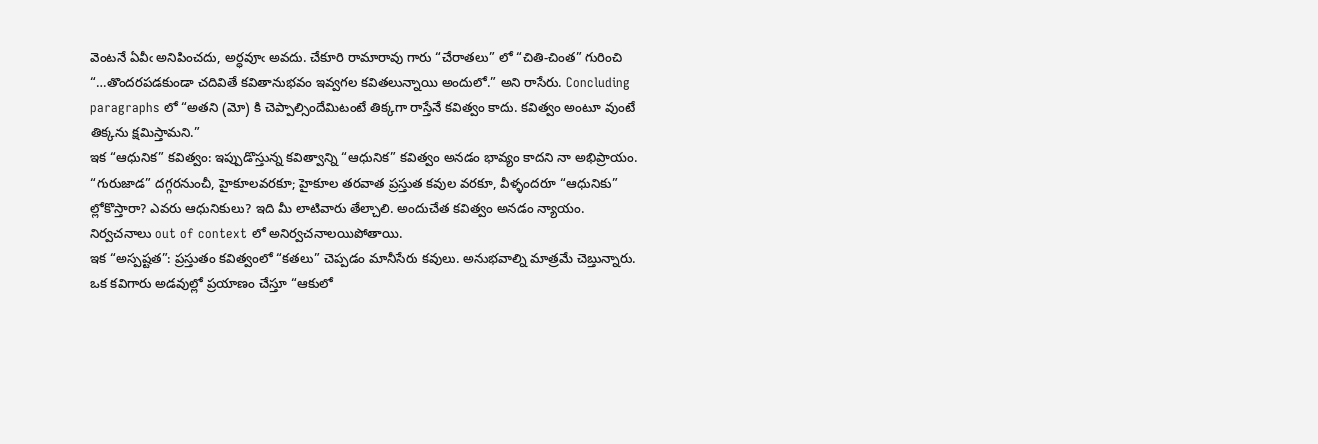వెంటనే ఏవీఁ అనిపించదు, అర్ధవూఁ అవదు. చేకూరి రామారావు గారు “చేరాతలు” లో “చితి-చింత” గురించి “…తొందరపడకుండా చదివితే కవితానుభవం ఇవ్వగల కవితలున్నాయి అందులో.” అని రాసేరు. Concluding paragraphs లో “అతని (మో) కి చెప్పాల్సిందేమిటంటే తిక్కగా రాస్తేనే కవిత్వం కాదు. కవిత్వం అంటూ వుంటే తిక్కను క్షమిస్తామని.”
ఇక “ఆధునిక” కవిత్వం: ఇప్పుడొస్తున్న కవిత్వాన్ని “ఆధునిక” కవిత్వం అనడం భావ్యం కాదని నా అభిప్రాయం. “గురుజాడ” దగ్గరనుంచీ, హైకూలవరకూ; హైకూల తరవాత ప్రస్తుత కవుల వరకూ, వీళ్ళందరూ “ఆధునికు” ల్లోకొస్తారా? ఎవరు ఆధునికులు? ఇది మీ లాటివారు తేల్చాలి. అందుచేత కవిత్వం అనడం న్యాయం. నిర్వచనాలు out of context లో అనిర్వచనాలయిపోతాయి.
ఇక “అస్పష్టత”: ప్రస్తుతం కవిత్వంలో “కతలు” చెప్పడం మానీసేరు కవులు. అనుభవాల్ని మాత్రమే చెబ్తున్నారు. ఒక కవిగారు అడవుల్లో ప్రయాణం చేస్తూ “ఆకులో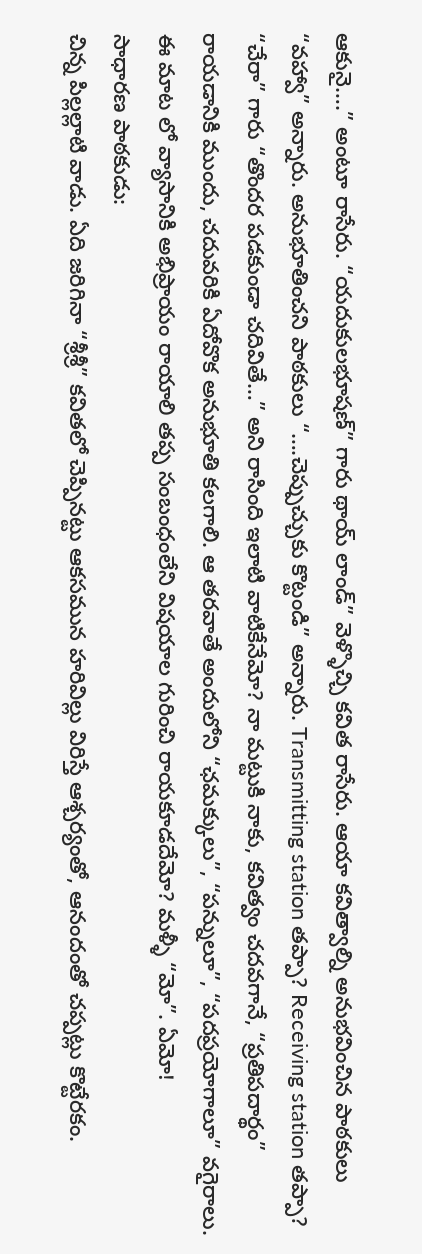ఆకునై….” అంటూ రాసేరు. “యదుకులభూషణ్” గారు థాయ్ లాండ్” వెళ్ళొచ్చి కవిత రాసేరు. ఆయా కవిత్వాల్ని అనుభవించిన పాఠకులు “వహ్వా” అన్నారు. అనుభూతించని పాఠకులు “….చెప్పుచ్చుకు కొట్టండి” అన్నారు. Transmitting station తప్పా? Receiving station తప్పా? “చేరా” గారు “తొందర పడకుండా చదివితే…” అని రాసింది ఇలాటి వాటికేనేమో? నా మట్టుకి నాకు, కవిత్వం చదవగానే, “ప్రతిపదార్థం” రాయడానికి ముందు, చదువరికి ఏదోవొక అనుభూతి కలగాలి. ఆ తరవాతే అందులోని “ఛమక్కులు”, “పన్నులూ”, “పదప్రయోగాలూ” వగైరాలు.
ఈ మాట లో వ్యాసానికి అభిప్రాయం రాయాలి తప్ప సంబంధంలేని విషయాల గురించి రాయకూడదేమో? మళ్ళీ “మో”. ఏమో!
సాధారణ పాఠకుడు:
చిన్న పిల్లల్లాటి వాడు. ఏది జరిగినా “శ్రీశ్రీ” కవితలో చెప్పినట్టు ఆకసమున హరివిల్లు విరిస్తే ఆశ్చర్యంతో, ఆనందంతో చప్పట్లు కొట్టేరకం.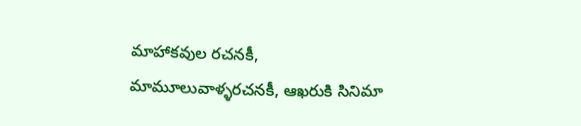మాహాకవుల రచనకీ, మామూలువాళ్ళరచనకీ, ఆఖరుకి సినిమా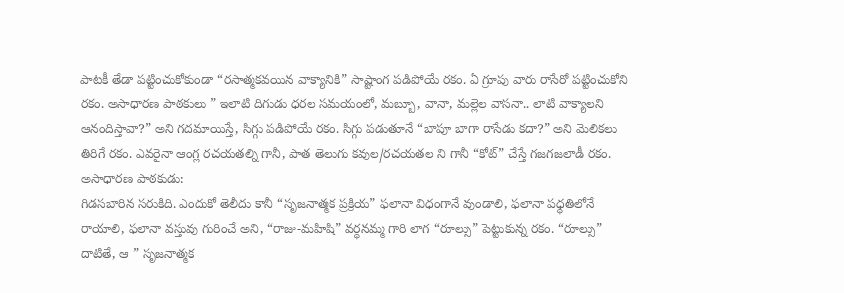పాటకీ తేడా పట్టించుకోకుండా “రసాత్మకవయిన వాక్యానికి” సాష్టాంగ పడిపోయే రకం. ఏ గ్రూపు వారు రాసేరో పట్టించుకోని రకం. అసాధారణ పాఠకులు ” ఇలాటి దిగుడు ధరల సమయంలో, మబ్బూ, వానా, మల్లెల వాసనా.. లాటి వాక్యాలని ఆనందిస్తావా?” అని గదమాయిస్తే, సిగ్గు పడిపోయే రకం. సిగ్గు పడుతూనే “బాపూ బాగా రాసేడు కదా?” అని మెలికలు తిరిగే రకం. ఎవరైనా ఆంగ్ల రచయతల్ని గానీ, పాత తెలుగు కవుల/రచయతల ని గానీ “కోట్” చేస్తే గజగజలాడీ రకం.
అసాధారణ పాఠకుడు:
గిడసబారిన సరుకిది. ఎందుకో తెలీదు కానీ “సృజనాత్మక ప్రక్రియ” ఫలానా విధంగానే వుండాలి, ఫలానా పధ్ధతిలోనే రాయాలి, ఫలానా వస్తువు గురించే అని, “రాజు-మహిషి” వర్ధనమ్మ గారి లాగ “రూల్సు” పెట్టుకున్న రకం. “రూల్సు” దాటితే, ఆ ” సృజనాత్మక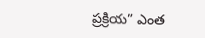ప్రక్రియ” ఎంత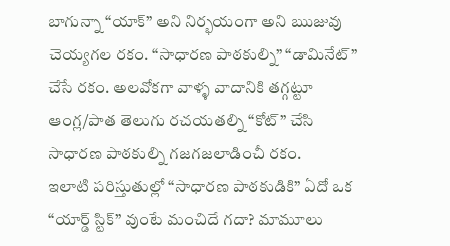బాగున్నా “యాక్” అని నిర్భయంగా అని ఋజువు చెయ్యగల రకం. “సాధారణ పాఠకుల్ని” “డామినేట్” చేసే రకం. అలవోకగా వాళ్ళ వాదానికి తగ్గట్టూ ఆంగ్ల/పాత తెలుగు రచయతల్ని “కోట్” చేసి సాధారణ పాఠకుల్ని గజగజలాడించీ రకం.
ఇలాటి పరిస్తుతుల్లో “సాధారణ పాఠకుడికి” ఏదో ఒక “యార్డ్ స్టిక్” వుంటే మంచిదే గదా? మామూలు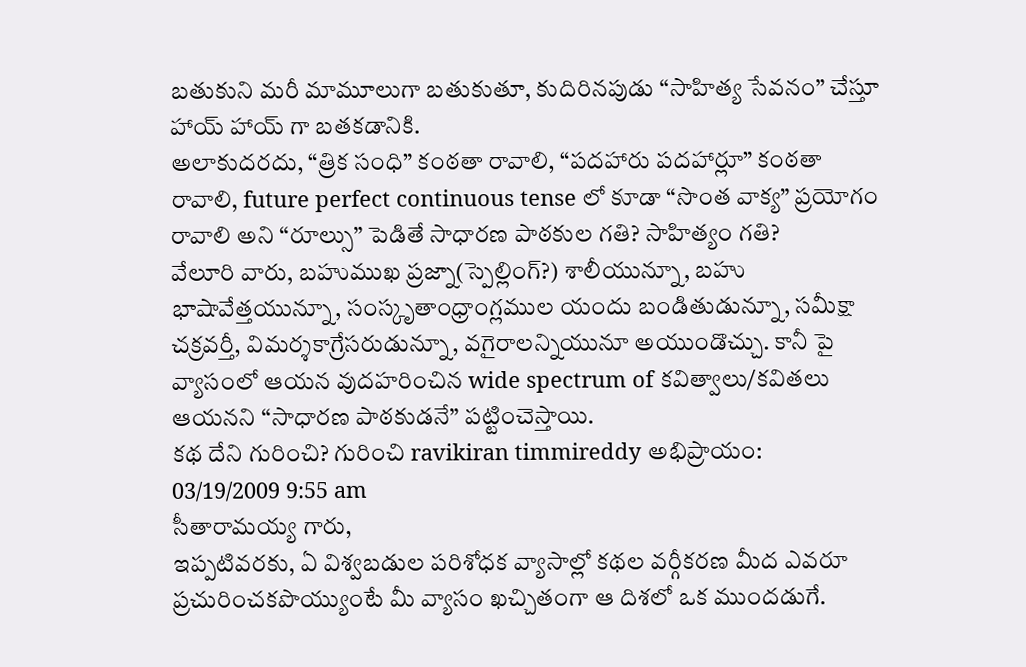బతుకుని మరీ మామూలుగా బతుకుతూ, కుదిరినపుడు “సాహిత్య సేవనం” చేస్తూ హాయ్ హాయ్ గా బతకడానికి.
అలాకుదరదు, “త్రిక సంధి” కంఠతా రావాలి, “పదహారు పదహార్లూ” కంఠతా రావాలి, future perfect continuous tense లో కూడా “సొంత వాక్య” ప్రయోగం రావాలి అని “రూల్సు” పెడితే సాధారణ పాఠకుల గతి? సాహిత్యం గతి?
వేలూరి వారు, బహుముఖ ప్రజ్నా(స్పెల్లింగ్?) శాలీయున్నూ, బహు భాషావేత్తయున్నూ, సంస్కృతాంధ్రాంగ్లముల యందు బండితుడున్నూ, సమీక్షా చక్రవర్తీ, విమర్శకాగ్రేసరుడున్నూ, వగైరాలన్నియునూ అయుండొచ్చు. కానీ పై వ్యాసంలో ఆయన వుదహరించిన wide spectrum of కవిత్వాలు/కవితలు ఆయనని “సాధారణ పాఠకుడనే” పట్టించెస్తాయి.
కథ దేని గురించి? గురించి ravikiran timmireddy అభిప్రాయం:
03/19/2009 9:55 am
సీతారామయ్య గారు,
ఇప్పటివరకు, ఏ విశ్వబడుల పరిశోధక వ్యాసాల్లో కథల వర్గీకరణ మీద ఎవరూ ప్రచురించకపొయ్యుంటే మీ వ్యాసం ఖచ్చితంగా ఆ దిశలో ఒక ముందడుగే.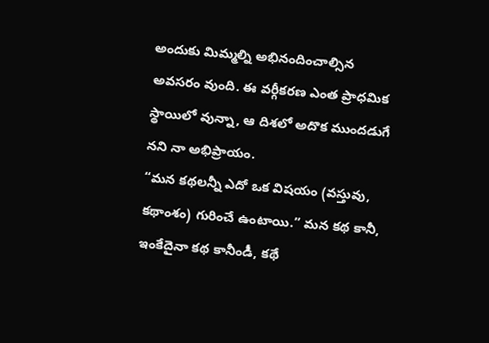అందుకు మిమ్మల్ని అభినందించాల్సిన అవసరం వుంది. ఈ వర్గీకరణ ఎంత ప్రాధమిక స్థాయిలో వున్నా, ఆ దిశలో అదొక ముందడుగే నని నా అభిప్రాయం.
“మన కథలన్నీ ఎదో ఒక విషయం (వస్తువు, కథాంశం) గురించే ఉంటాయి.” మన కథ కానీ, ఇంకేదైనా కథ కానీండీ, కథే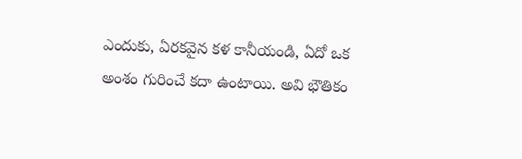ఎందుకు, ఏరకవైన కళ కానీయండి, ఏదో ఒక అంశం గురించే కదా ఉంటాయి. అవి భౌతికం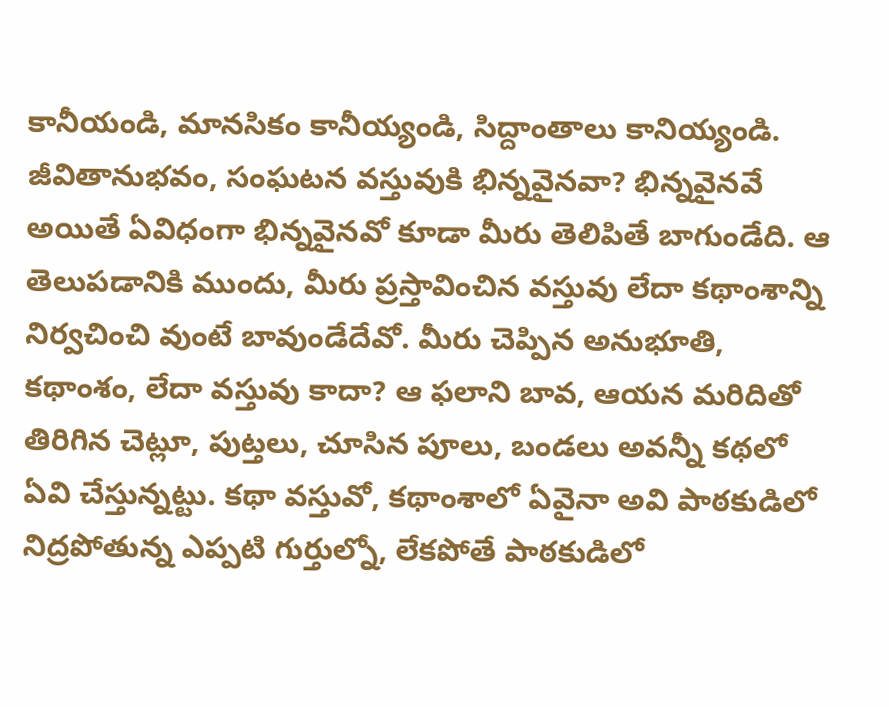కానీయండి, మానసికం కానీయ్యండి, సిద్దాంతాలు కానియ్యండి. జీవితానుభవం, సంఘటన వస్తువుకి భిన్నవైనవా? భిన్నవైనవే అయితే ఏవిధంగా భిన్నవైనవో కూడా మీరు తెలిపితే బాగుండేది. ఆ తెలుపడానికి ముందు, మీరు ప్రస్తావించిన వస్తువు లేదా కథాంశాన్ని నిర్వచించి వుంటే బావుండేదేవో. మీరు చెప్పిన అనుభూతి, కథాంశం, లేదా వస్తువు కాదా? ఆ ఫలాని బావ, ఆయన మరిదితో తిరిగిన చెట్లూ, పుట్తలు, చూసిన పూలు, బండలు అవన్నీ కథలో ఏవి చేస్తున్నట్టు. కథా వస్తువో, కథాంశాలో ఏవైనా అవి పాఠకుడిలో నిద్రపోతున్న ఎప్పటి గుర్తుల్నో, లేకపోతే పాఠకుడిలో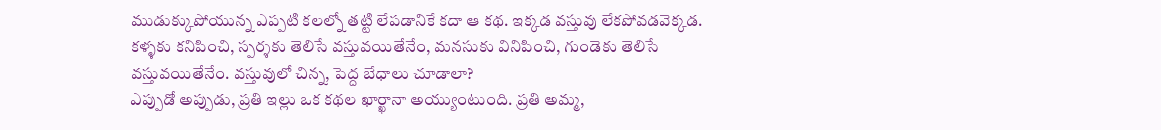ముడుక్కుపోయున్న ఎప్పటి కలల్నో తట్టి లేపడానికే కదా ఆ కథ. ఇక్కడ వస్తువు లేకపోవడవెక్కడ. కళ్ళకు కనిపించి, స్పర్శకు తెలిసే వస్తువయితేనేం, మనసుకు వినిపించి, గుండెకు తెలిసే వస్తువయితేనేం. వస్తువులో చిన్న, పెద్ద బేధాలు చూడాలా?
ఎప్పుడో అప్పుడు, ప్రతి ఇల్లు ఒక కథల ఖార్ఖానా అయ్యుంటుంది. ప్రతి అమ్మ,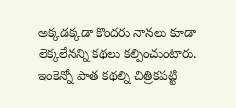అక్కడక్కడా కొందరు నానలు కూడా లెక్కలేనన్ని కథలు కల్పించుంటారు. ఇంకెన్నో పాత కథల్ని చిత్రికపట్టి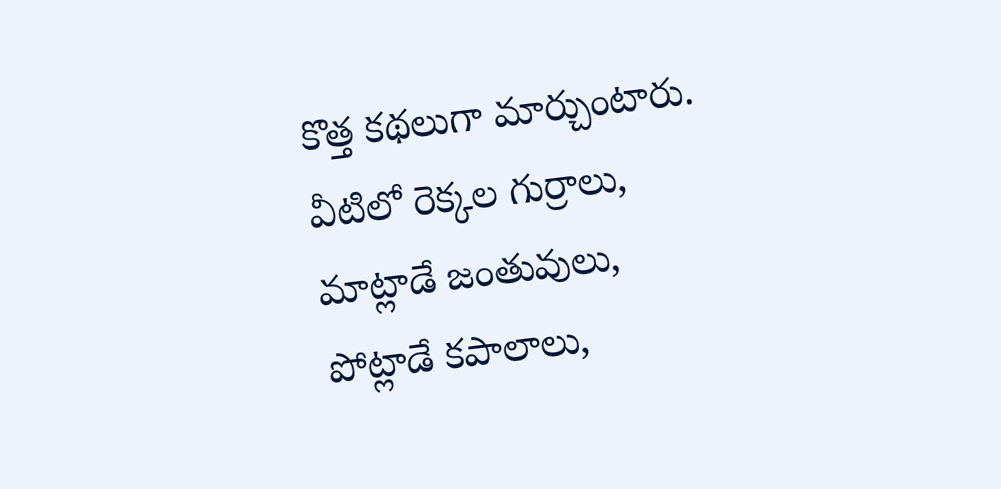కొత్త కథలుగా మార్చుంటారు. వీటిలో రెక్కల గుర్రాలు, మాట్లాడే జంతువులు, పోట్లాడే కపాలాలు,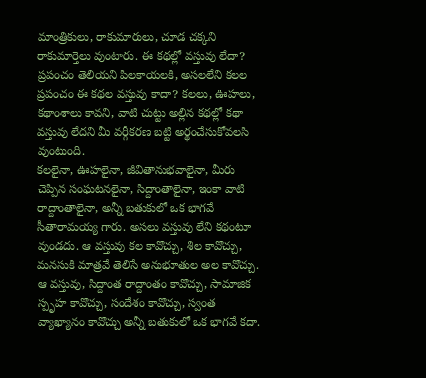మాంత్రికులు, రాకుమారులు, చూడ చక్కని రాకుమార్తెలు వుంటారు. ఈ కథల్లో వస్తువు లేదా? ప్రపంచం తెలియని పిలకాయలకి, అసలలేని కలల ప్రపంచం ఈ కథల వస్తువు కాదా? కలలు, ఊహలు, కథాంశాలు కావని, వాటి చుట్టు అల్లిన కథల్లో కథా వస్తువు లేదని మీ వర్గీకరణ బట్టి అర్థంచేసుకోవలసి వుంటుంది.
కలలైనా, ఊహలైనా, జీవితానుభవాలైనా, మీరు చెప్పిన సంఘటనలైనా, సిద్దాంతాలైనా, ఇంకా వాటి రాద్దాంతాలైనా, అన్నీ బతుకులో ఒక భాగవే సీతారామయ్య గారు. అసలు వస్తువు లేని కథంటూ వుండదు. ఆ వస్తువు కల కావొచ్చు, శిల కావొచ్చు, మనసుకి మాత్రవే తెలిసే అనుభూతుల అల కావొచ్చు. ఆ వస్తువు, సిద్దాంత రాద్దాంతం కావొచ్చు, సామాజిక స్పృహ కావొచ్చు, సందేశం కావొచ్చు, స్వంత వ్యాఖ్యానం కావొచ్చు అన్నీ బతుకులో ఒక భాగవే కదా.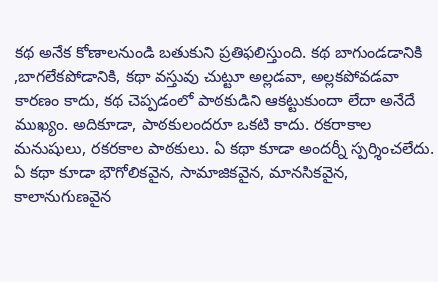కథ అనేక కోణాలనుండి బతుకుని ప్రతిఫలిస్తుంది. కథ బాగుండడానికి ,బాగలేకపోడానికి, కథా వస్తువు చుట్టూ అల్లడవా, అల్లకపోవడవా కారణం కాదు, కథ చెప్పడంలో పాఠకుడిని ఆకట్టుకుందా లేదా అనేదే ముఖ్యం. అదికూడా, పాఠకులందరూ ఒకటి కాదు. రకరాకాల మనుషులు, రకరకాల పాఠకులు. ఏ కథా కూడా అందర్నీ స్పర్శించలేదు. ఏ కథా కూడా భౌగోలికవైన, సామాజికవైన, మానసికవైన, కాలానుగుణవైన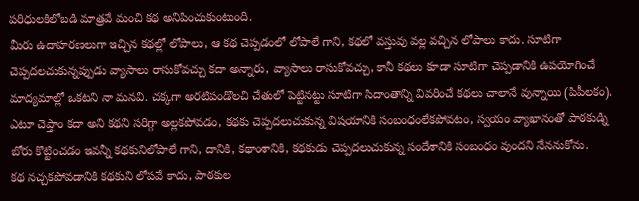పరిధులకిలోబడి మాత్రవే మంచి కథ అనిపించుకుంటుంది.
మీరు ఉదాహరణలుగా ఇచ్చిన కథల్లో లోపాలు, ఆ కథ చెప్పడంలో లోపాలే గాని, కథలో వస్తువు వల్ల వచ్చిన లోపాలు కాదు. సూటిగా చెప్పదలచుకున్నప్పుడు వ్యాసాలు రాసుకోవచ్చు కదా అన్నారు, వ్యాసాలు రాసుకోవచ్చు, కానీ కథలు కూడా సూటిగా చెప్పడానికి ఉపయోగించే మాద్యమాల్లో ఒకటని నా మనవి. చక్కగా అరటిపండొలచి చేతులో పెట్టినట్టు సూటిగా సిదాంతాన్ని వివరించే కథలు చాలానే వున్నాయి (పిపీలకం). ఎటూ చెప్తాం కదా అని కథని సరిగ్గా అల్లకపోవడం, కథకు చెప్పదలుచుకున్న విషయానికి సంబంధంలేకపోవటం, స్వయం వ్యాఖానంతో పాఠకుడ్ని బోరు కొట్టించడం ఇవన్నీ కథకునిలోపాలే గాని, దానికి, కథాంశానికి, కథకుడు చెప్పదలుచుకున్న సందేశానికి సంబంధం వుందని నేననుకోను.
కథ నచ్చకపోవడానికి కథకుని లోపవే కాదు, పాఠకుల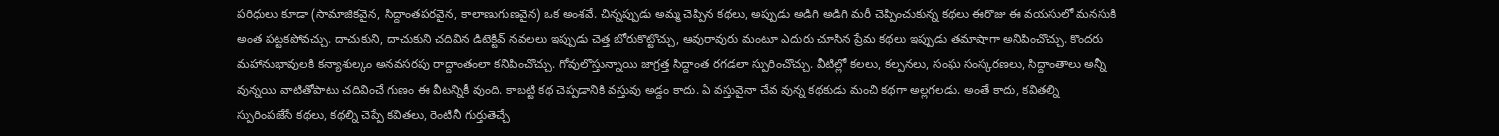పరిధులు కూడా (సామాజికవైన, సిద్దాంతపరవైన, కాలాణుగుణవైన) ఒక అంశవే. చిన్నప్పుడు అమ్మ చెప్పిన కథలు, అప్పుడు అడిగి అడిగి మరీ చెప్పించుకున్న కథలు ఈరొజు ఈ వయసులో మనసుకి అంత పట్టకపోవచ్చు. దాచుకుని, దాచుకుని చదివిన డిటెక్టివ్ నవలలు ఇప్పుడు చెత్త బోరుకొట్టొచ్చు, ఆవురావురు మంటూ ఎదురు చూసిన ప్రేమ కథలు ఇప్పుడు తమాషాగా అనిపించొచ్చు. కొందరు మహానుభావులకి కన్యాశుల్కం అనవసరపు రాద్దాంతంలా కనిపించొచ్చు. గోవులొస్తున్నాయి జాగ్రత్త సిద్దాంత రగడలా స్పురించొచ్చు. వీటిల్లో కలలు, కల్పనలు, సంఘ సంస్కరణలు, సిద్దాంతాలు అన్నీ వున్నయి వాటితోపాటు చదివించే గుణం ఈ వీటన్నికీ వుంది. కాబట్టి కథ చెప్పడానికి వస్తువు అడ్దం కాదు. ఏ వస్తువైనా చేవ వున్న కథకుడు మంచి కథగా అల్లగలడు. అంతే కాదు, కవితల్ని స్పురింపజేసే కథలు, కథల్ని చెప్పే కవితలు, రెంటినీ గుర్తుతెచ్చే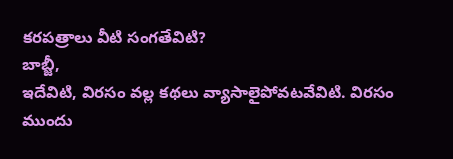కరపత్రాలు వీటి సంగతేవిటి?
బాబ్జీ,
ఇదేవిటి, విరసం వల్ల కథలు వ్యాసాలైపోవటవేవిటి. విరసం ముందు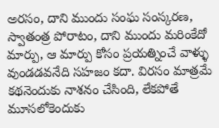అరసం, దాని ముందు సంఘ సంస్కరణ, స్వాతంత్ర పోరాటం, దాని ముందు మరింకేదో మార్పు, ఆ మార్పు కోసం ప్రయత్నించే వాళ్ళు వుండడవనేది సహజం కదా. విరసం మాత్రమే కథనెందుకు నాశనం చేసింది, లేకపోతే మూసలోకెందుకు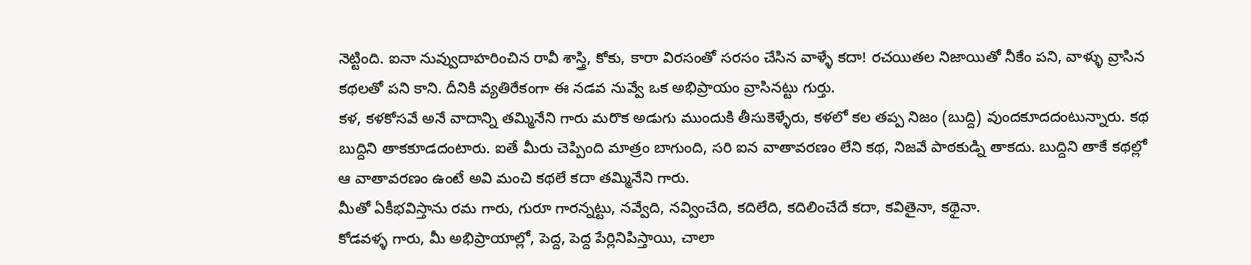నెట్టింది. ఐనా నువ్వుదాహరించిన రావీ శాస్త్రి, కోకు, కారా విరసంతో సరసం చేసిన వాళ్ళే కదా! రచయితల నిజాయితో నీకేం పని, వాళ్ళు వ్రాసిన కథలతో పని కాని. దీనికి వ్యతిరేకంగా ఈ నడవ నువ్వే ఒక అభిప్రాయం వ్రాసినట్టు గుర్తు.
కళ, కళకోసవే అనే వాదాన్ని తమ్మినేని గారు మరొక అడుగు ముందుకి తీసుకెళ్ళేరు, కళలో కల తప్ప నిజం (బుద్ది) వుందకూదదంటున్నారు. కథ బుద్దిని తాకకూడదంటారు. ఐతే మీరు చెప్పింది మాత్రం బాగుంది, సరి ఐన వాతావరణం లేని కథ, నిజవే పాఠకుడ్ని తాకదు. బుద్దిని తాకే కథల్లో ఆ వాతావరణం ఉంటే అవి మంచి కథలే కదా తమ్మినేని గారు.
మీతో ఏకీభవిస్తాను రమ గారు, గురూ గారన్నట్టు, నవ్వేది, నవ్వించేది, కదిలేది, కదిలించేదే కదా, కవితైనా, కథైనా.
కోడవళ్ళ గారు, మీ అభిప్రాయాల్లో, పెద్ద, పెద్ద పేర్లినిపిస్తాయి, చాలా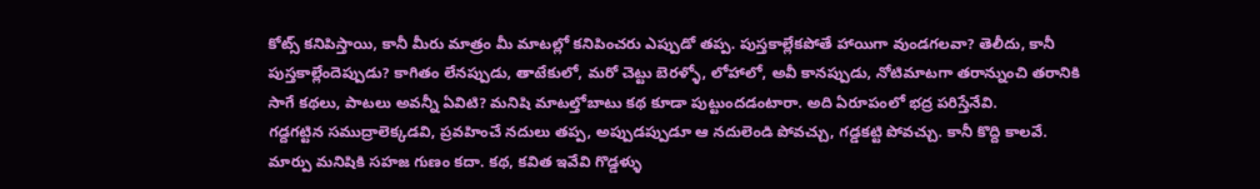కోట్స్ కనిపిస్తాయి, కానీ మీరు మాత్రం మీ మాటల్లో కనిపించరు ఎప్పుడో తప్ప. పుస్తకాల్లేకపోతే హాయిగా వుండగలవా? తెలీదు, కానీ పుస్తకాల్లేందెప్పుడు? కాగితం లేనప్పుడు, తాటేకులో, మరో చెట్టు బెరళ్ళో, లోహాలో, అవీ కానప్పుడు, నోటిమాటగా తరాన్నుంచి తరానికి సాగే కథలు, పాటలు అవన్నీ ఏవిటి? మనిషి మాటల్తోబాటు కథ కూడా పుట్టుందడంటారా. అది ఏరూపంలో భద్ర పరిస్తేనేవి.
గడ్దగట్టిన సముద్రాలెక్కడవి, ప్రవహించే నదులు తప్ప, అప్పుడప్పుడూ ఆ నదులెండి పోవచ్చు, గడ్డకట్టి పోవచ్చు. కానీ కొద్ది కాలవే. మార్పు మనిషికి సహజ గుణం కదా. కథ, కవిత ఇవేవి గొడ్డళ్ళు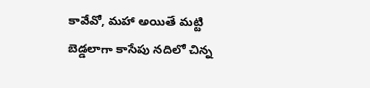కావేవో, మహా అయితే మట్టి బెడ్డలాగా కాసేపు నదిలో చిన్న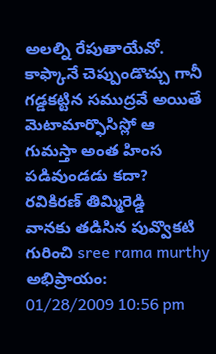అలల్ని రేపుతాయేవో. కాఫ్కానే చెప్పుండొచ్చు గానీ గడ్డకట్టిన సముద్రవే అయితే మెటామార్ఫొసిస్లో ఆ గుమస్తా అంత హింస పడివుండడు కదా?
రవికిరణ్ తిమ్మిరెడ్డి
వానకు తడిసిన పువ్వొకటి గురించి sree rama murthy అభిప్రాయం:
01/28/2009 10:56 pm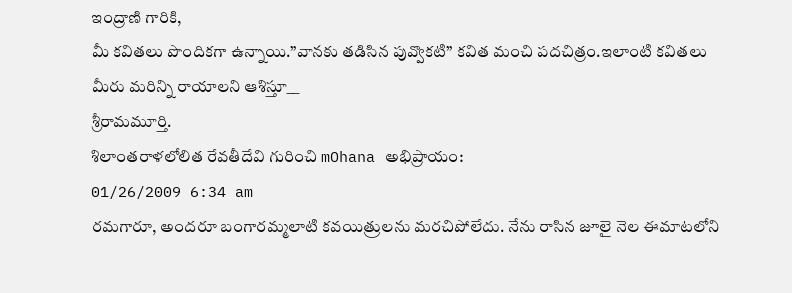ఇంద్రాణి గారికి,
మీ కవితలు పొందికగా ఉన్నాయి.”వానకు తడిసిన పువ్వొకటి” కవిత మంచి పదచిత్రం.ఇలాంటి కవితలు మీరు మరిన్ని రాయాలని ఆశిస్తూ__
శ్రీరామమూర్తి.
శిలాంతరాళలోలిత రేవతీదేవి గురించి mOhana అభిప్రాయం:
01/26/2009 6:34 am
రమగారూ, అందరూ బంగారమ్మలాటి కవయిత్రులను మరచిపోలేదు. నేను రాసిన జూలై నెల ఈమాటలోని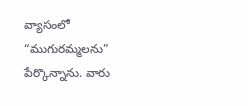వ్యాసంలో “ముగురమ్మలను” పేర్కొన్నాను. వారు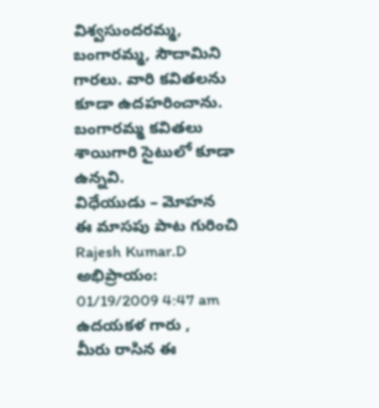విశ్వసుందరమ్మ, బంగారమ్మ, సౌదామిని గారలు. వారి కవితలను కూడా ఉదహరించాను. బంగారమ్మ కవితలు శాయిగారి సైటులో కూడా ఉన్నవి.
విధేయుడు – మోహన
ఈ మాసపు పాట గురించి Rajesh Kumar.D అభిప్రాయం:
01/19/2009 4:47 am
ఉదయకళ గారు ,
మీరు రాసిన ఈ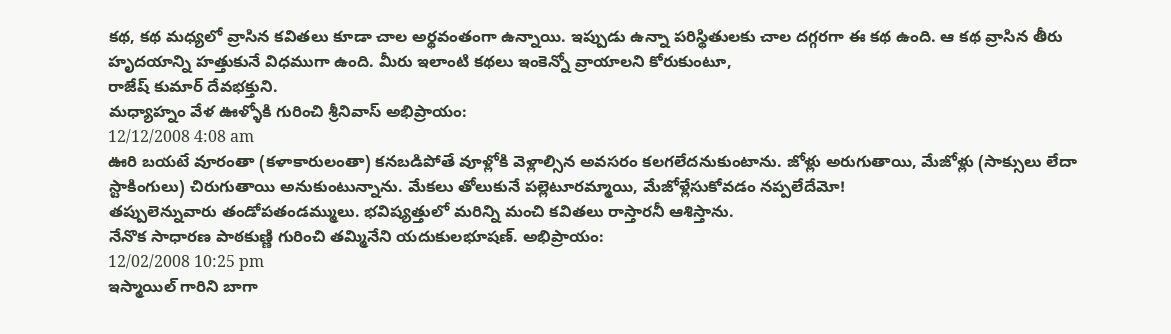కథ, కథ మధ్యలో వ్రాసిన కవితలు కూడా చాల అర్థవంతంగా ఉన్నాయి. ఇప్పుడు ఉన్నా పరిస్థితులకు చాల దగ్గరగా ఈ కథ ఉంది. ఆ కథ వ్రాసిన తీరు హృదయాన్ని హత్తుకునే విధముగా ఉంది. మీరు ఇలాంటి కథలు ఇంకెన్నో వ్రాయాలని కోరుకుంటూ,
రాజేష్ కుమార్ దేవభక్తుని.
మధ్యాహ్నం వేళ ఊళ్ళోకి గురించి శ్రీనివాస్ అభిప్రాయం:
12/12/2008 4:08 am
ఊరి బయటే వూరంతా (కళాకారులంతా) కనబడిపోతే వూళ్లోకి వెళ్లాల్సిన అవసరం కలగలేదనుకుంటాను. జోళ్లు అరుగుతాయి, మేజోళ్లు (సాక్సులు లేదా స్టాకింగులు) చిరుగుతాయి అనుకుంటున్నాను. మేకలు తోలుకునే పల్లెటూరమ్మాయి, మేజోళ్లేసుకోవడం నప్పలేదేమో!
తప్పులెన్నువారు తండోపతండమ్ములు. భవిష్యత్తులో మరిన్ని మంచి కవితలు రాస్తారనీ ఆశిస్తాను.
నేనొక సాధారణ పాఠకుణ్ణి గురించి తమ్మినేని యదుకులభూషణ్. అభిప్రాయం:
12/02/2008 10:25 pm
ఇస్మాయిల్ గారిని బాగా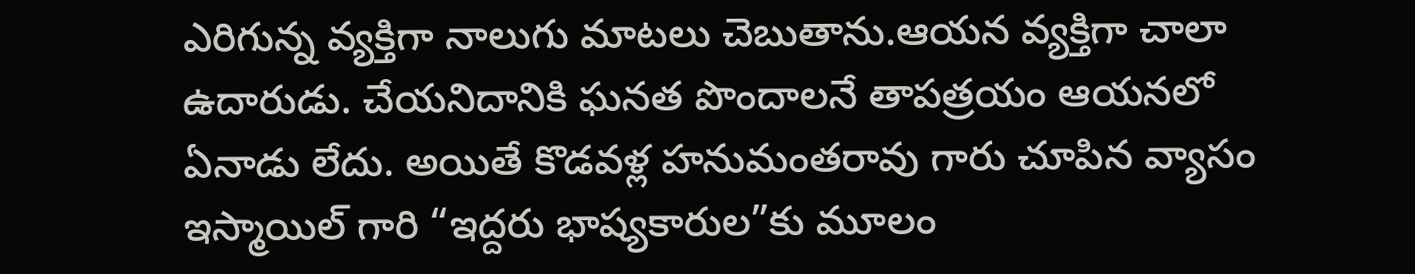ఎరిగున్న వ్యక్తిగా నాలుగు మాటలు చెబుతాను.ఆయన వ్యక్తిగా చాలా ఉదారుడు. చేయనిదానికి ఘనత పొందాలనే తాపత్రయం ఆయనలో ఏనాడు లేదు. అయితే కొడవళ్ల హనుమంతరావు గారు చూపిన వ్యాసం ఇస్మాయిల్ గారి “ఇద్దరు భాష్యకారుల”కు మూలం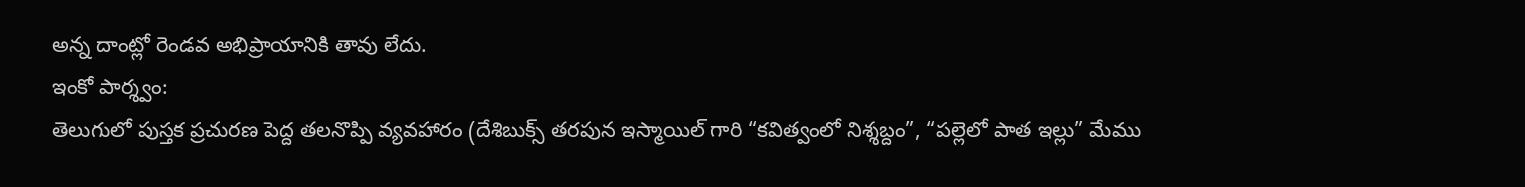అన్న దాంట్లో రెండవ అభిప్రాయానికి తావు లేదు.
ఇంకో పార్శ్వం:
తెలుగులో పుస్తక ప్రచురణ పెద్ద తలనొప్పి వ్యవహారం (దేశిబుక్స్ తరపున ఇస్మాయిల్ గారి “కవిత్వంలో నిశ్శబ్దం”, “పల్లెలో పాత ఇల్లు” మేము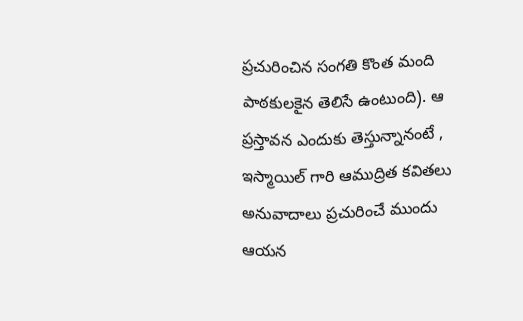ప్రచురించిన సంగతి కొంత మంది పాఠకులకైన తెలిసే ఉంటుంది). ఆ ప్రస్తావన ఎందుకు తెస్తున్నానంటే , ఇస్మాయిల్ గారి ఆముద్రిత కవితలు అనువాదాలు ప్రచురించే ముందు ఆయన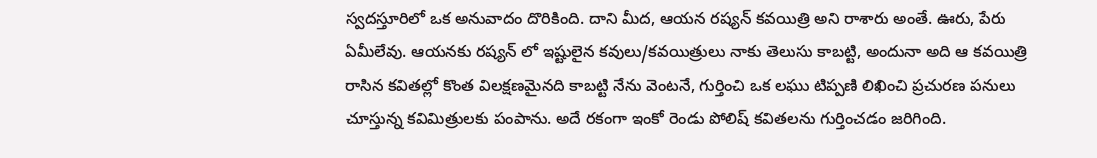స్వదస్తూరిలో ఒక అనువాదం దొరికింది. దాని మీద, ఆయన రష్యన్ కవయిత్రి అని రాశారు అంతే. ఊరు, పేరు ఏమీలేవు. ఆయనకు రష్యన్ లో ఇష్టులైన కవులు/కవయిత్రులు నాకు తెలుసు కాబట్టి, అందునా అది ఆ కవయిత్రి రాసిన కవితల్లో కొంత విలక్షణమైనది కాబట్టి నేను వెంటనే, గుర్తించి ఒక లఘు టిప్పణి లిఖించి ప్రచురణ పనులు చూస్తున్న కవిమిత్రులకు పంపాను. అదే రకంగా ఇంకో రెండు పోలిష్ కవితలను గుర్తించడం జరిగింది.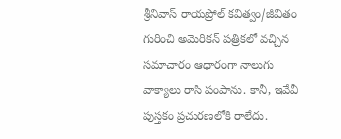శ్రీనివాస్ రాయప్రోల్ కవిత్వం/జీవితం గురించి అమెరికన్ పత్రికలో వచ్చిన సమాచారం ఆధారంగా నాలుగు వాక్యాలు రాసి పంపాను. కానీ, ఇవేవీ పుస్తకం ప్రచురణలోకి రాలేదు.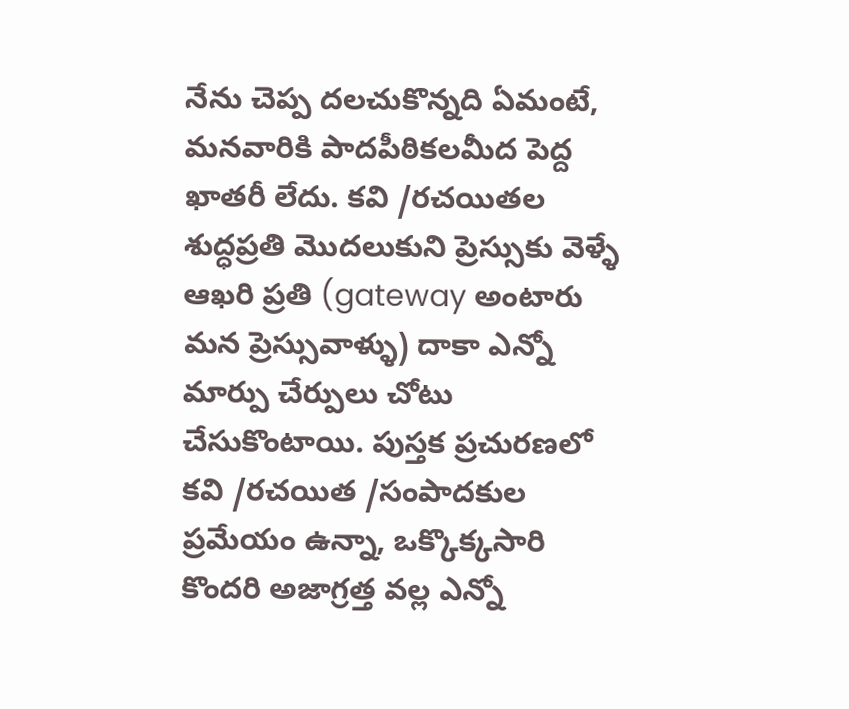నేను చెప్ప దలచుకొన్నది ఏమంటే, మనవారికి పాదపీఠికలమీద పెద్ద ఖాతరీ లేదు. కవి /రచయితల శుద్ధప్రతి మొదలుకుని ప్రెస్సుకు వెళ్ళే ఆఖరి ప్రతి (gateway అంటారు మన ప్రెస్సువాళ్ళు) దాకా ఎన్నో మార్పు చేర్పులు చోటు చేసుకొంటాయి. పుస్తక ప్రచురణలో కవి /రచయిత /సంపాదకుల ప్రమేయం ఉన్నా, ఒక్కొక్కసారి కొందరి అజాగ్రత్త వల్ల ఎన్నో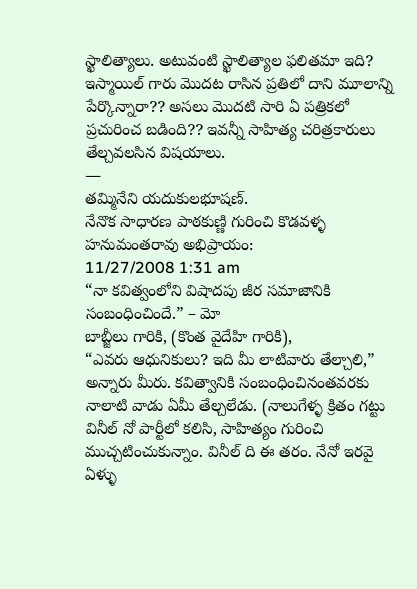స్ఖాలిత్యాలు. అటువంటి స్ఖాలిత్యాల ఫలితమా ఇది? ఇస్మాయిల్ గారు మొదట రాసిన ప్రతిలో దాని మూలాన్ని పేర్కొన్నారా?? అసలు మొదటి సారి ఏ పత్రికలో ప్రచురించ బడింది?? ఇవన్నీ సాహిత్య చరిత్రకారులు తేల్చవలసిన విషయాలు.
—
తమ్మినేని యదుకులభూషణ్.
నేనొక సాధారణ పాఠకుణ్ణి గురించి కొడవళ్ళ హనుమంతరావు అభిప్రాయం:
11/27/2008 1:31 am
“నా కవిత్వంలోని విషాదపు జీర సమాజానికి సంబంధించిందే.” – మో
బాబ్జీలు గారికి, (కొంత వైదేహి గారికి),
“ఎవరు ఆధునికులు? ఇది మీ లాటివారు తేల్చాలి,” అన్నారు మీరు. కవిత్వానికి సంబంధించినంతవరకు నాలాటి వాడు ఏమీ తేల్చలేడు. (నాలుగేళ్ళ క్రితం గట్టు వినీల్ నో పార్టీలో కలిసి, సాహిత్యం గురించి ముచ్చటించుకున్నాం. వినీల్ ది ఈ తరం. నేనో ఇరవై ఏళ్ళు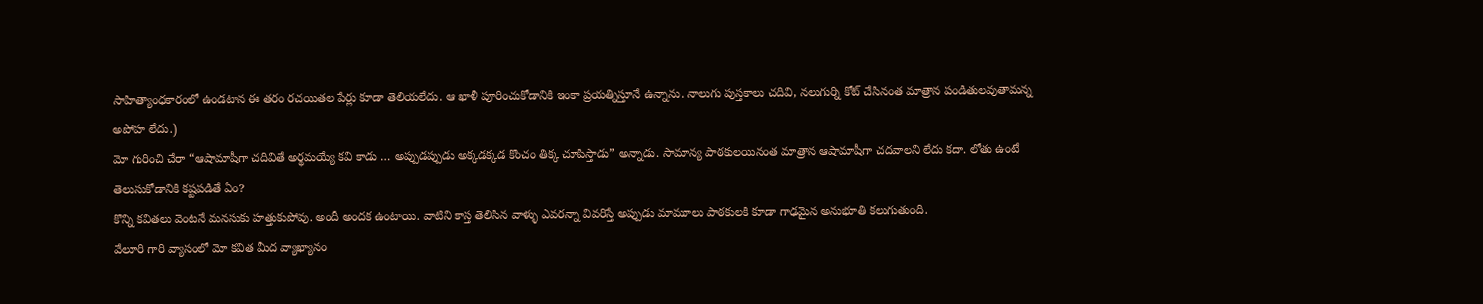సాహిత్యాంధకారంలో ఉండటాన ఈ తరం రచయితల పేర్లు కూడా తెలియలేదు. ఆ ఖాళీ పూరించుకోడానికి ఇంకా ప్రయత్నిస్తూనే ఉన్నాను. నాలుగు పుస్తకాలు చదివి, నలుగుర్ని కోట్ చేసినంత మాత్రాన పండితులవుతామన్న అపోహ లేదు.)
మో గురించి చేరా “ఆషామాషీగా చదివితే అర్థమయ్యే కవి కాడు … అప్పుడప్పుడు అక్కడక్కడ కొంచం తిక్క చూపిస్తాడు” అన్నాడు. సామాన్య పాఠకులయినంత మాత్రాన ఆషామాషీగా చదవాలని లేదు కదా. లోతు ఉంటే తెలుసుకోడానికి కష్టపడితే ఏం?
కొన్ని కవితలు వెంటనే మనసుకు హత్తుకుపోవు. అందీ అందక ఉంటాయి. వాటిని కాస్త తెలిసిన వాళ్ళు ఎవరన్నా వివరిస్తే అప్పుడు మామూలు పాఠకులకి కూడా గాఢమైన అనుభూతి కలుగుతుంది.
వేలూరి గారి వ్యాసంలో మో కవిత మీద వ్యాఖ్యానం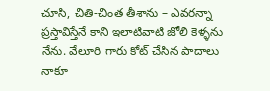చూసి, చితి-చింత తీశాను – ఎవరన్నా ప్రస్తావిస్తేనే కాని ఇలాటివాటి జోలి కెళ్ళను నేను. వేలూరి గారు కోట్ చేసిన పాదాలు నాకూ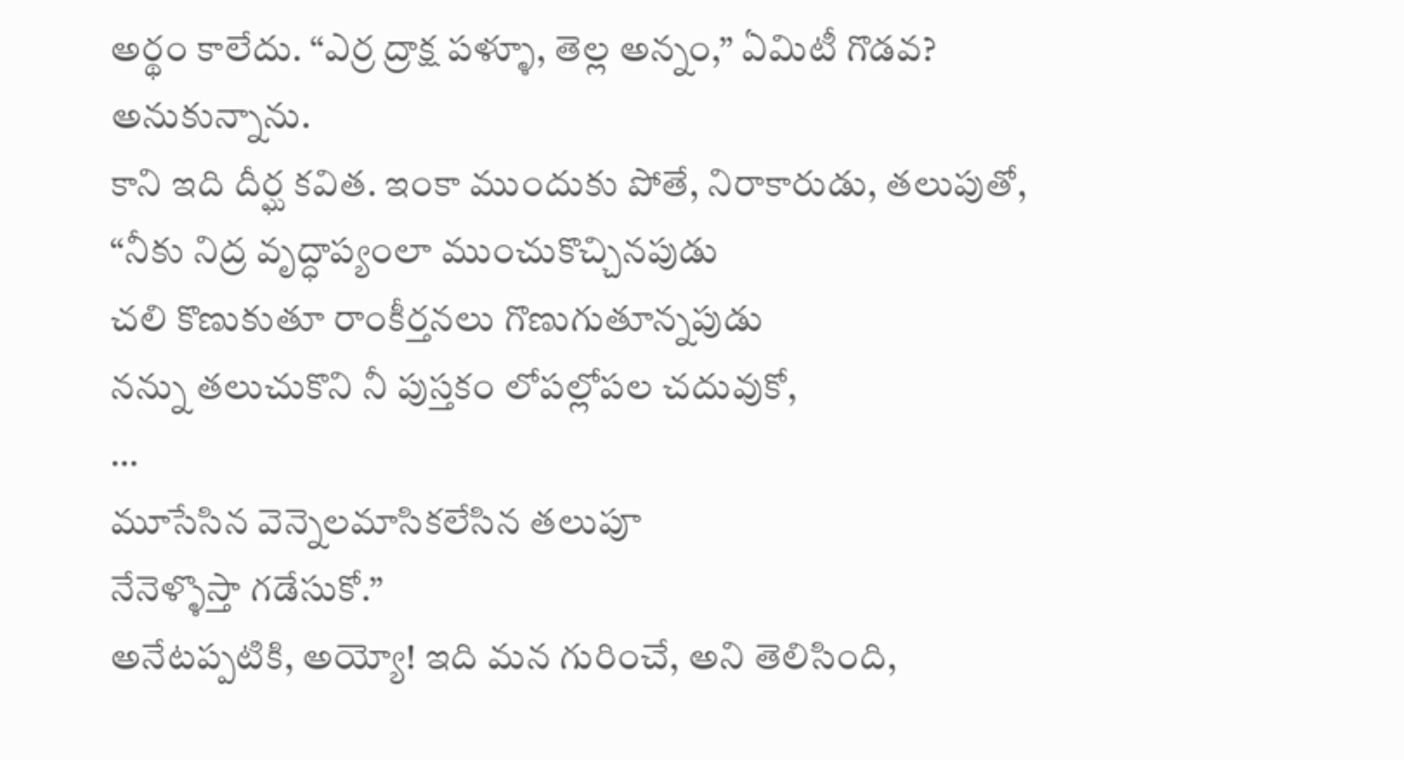అర్థం కాలేదు. “ఎర్ర ద్రాక్ష పళ్ళూ, తెల్ల అన్నం,” ఏమిటీ గొడవ? అనుకున్నాను.
కాని ఇది దీర్ఘ కవిత. ఇంకా ముందుకు పోతే, నిరాకారుడు, తలుపుతో,
“నీకు నిద్ర వృద్ధాప్యంలా ముంచుకొచ్చినపుడు
చలి కొణుకుతూ రాంకీర్తనలు గొణుగుతూన్నపుడు
నన్ను తలుచుకొని నీ పుస్తకం లోపల్లోపల చదువుకో,
…
మూసేసిన వెన్నెలమాసికలేసిన తలుపూ
నేనెళ్ళొస్తా గడేసుకో.”
అనేటప్పటికి, అయ్యో! ఇది మన గురించే, అని తెలిసింది,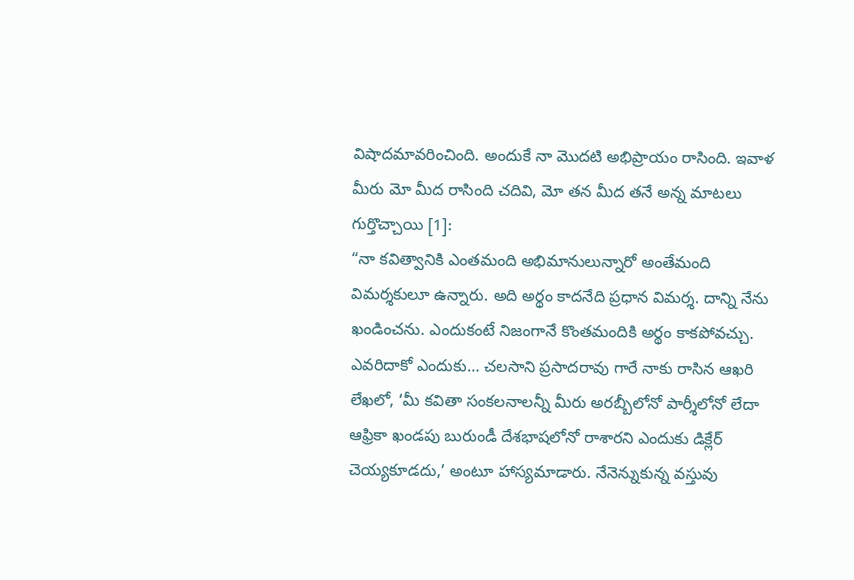విషాదమావరించింది. అందుకే నా మొదటి అభిప్రాయం రాసింది. ఇవాళ మీరు మో మీద రాసింది చదివి, మో తన మీద తనే అన్న మాటలు గుర్తొచ్చాయి [1]:
“నా కవిత్వానికి ఎంతమంది అభిమానులున్నారో అంతేమంది విమర్శకులూ ఉన్నారు. అది అర్థం కాదనేది ప్రధాన విమర్శ. దాన్ని నేను ఖండించను. ఎందుకంటే నిజంగానే కొంతమందికి అర్థం కాకపోవచ్చు. ఎవరిదాకో ఎందుకు… చలసాని ప్రసాదరావు గారే నాకు రాసిన ఆఖరి లేఖలో, ‘మీ కవితా సంకలనాలన్నీ మీరు అరబ్బీలోనో పార్శీలోనో లేదా ఆఫ్రికా ఖండపు బురుండీ దేశభాషలోనో రాశారని ఎందుకు డిక్లేర్ చెయ్యకూడదు,’ అంటూ హాస్యమాడారు. నేనెన్నుకున్న వస్తువు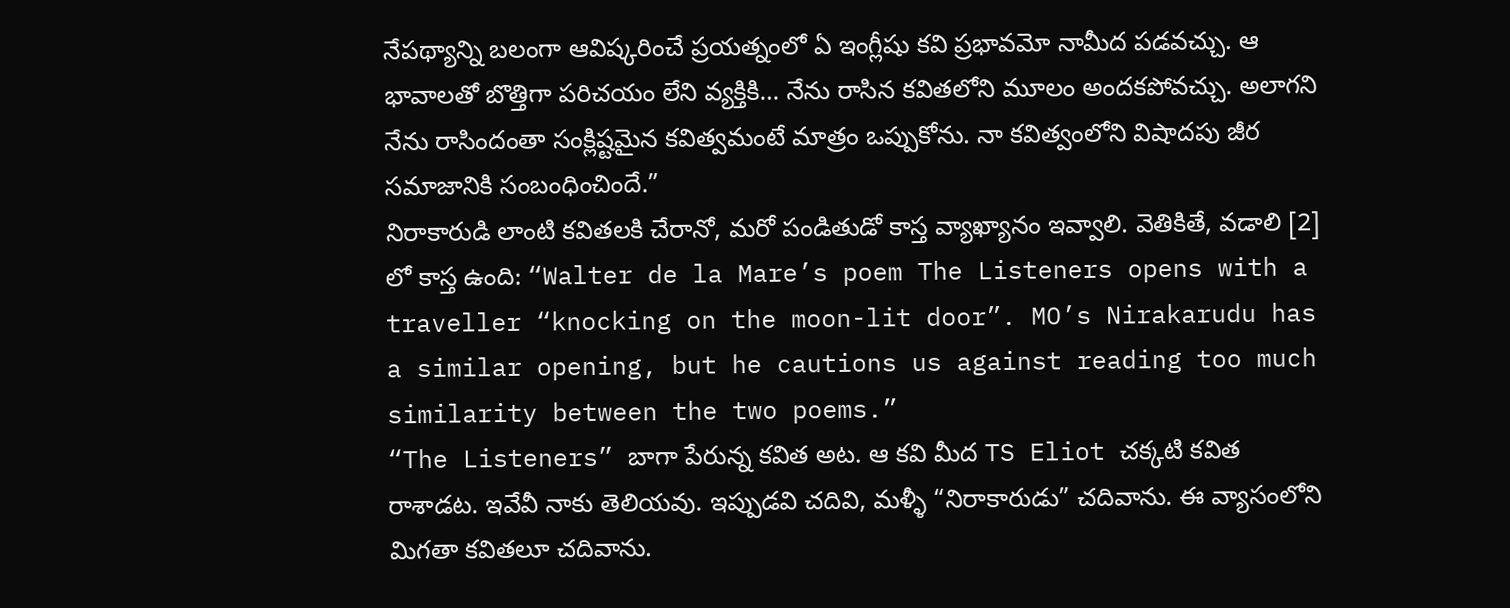నేపథ్యాన్ని బలంగా ఆవిష్కరించే ప్రయత్నంలో ఏ ఇంగ్లీషు కవి ప్రభావమో నామీద పడవచ్చు. ఆ భావాలతో బొత్తిగా పరిచయం లేని వ్యక్తికి… నేను రాసిన కవితలోని మూలం అందకపోవచ్చు. అలాగని నేను రాసిందంతా సంక్లిష్టమైన కవిత్వమంటే మాత్రం ఒప్పుకోను. నా కవిత్వంలోని విషాదపు జీర సమాజానికి సంబంధించిందే.”
నిరాకారుడి లాంటి కవితలకి చేరానో, మరో పండితుడో కాస్త వ్యాఖ్యానం ఇవ్వాలి. వెతికితే, వడాలి [2] లో కాస్త ఉంది: “Walter de la Mare’s poem The Listeners opens with a traveller “knocking on the moon-lit door”. MO’s Nirakarudu has a similar opening, but he cautions us against reading too much similarity between the two poems.”
“The Listeners” బాగా పేరున్న కవిత అట. ఆ కవి మీద TS Eliot చక్కటి కవిత రాశాడట. ఇవేవీ నాకు తెలియవు. ఇప్పుడవి చదివి, మళ్ళీ “నిరాకారుడు” చదివాను. ఈ వ్యాసంలోని మిగతా కవితలూ చదివాను.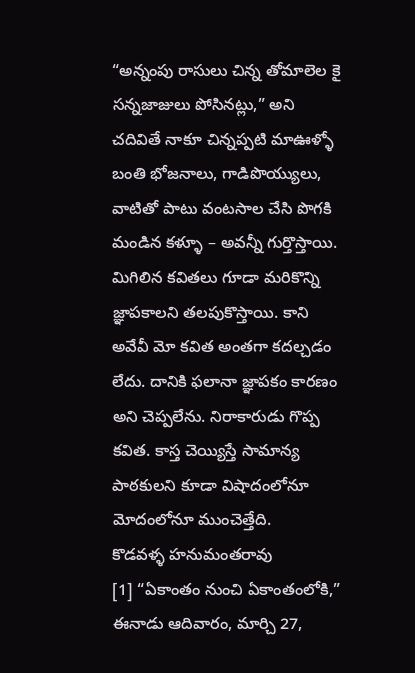“అన్నంపు రాసులు చిన్న తోమాలెల కై సన్నజాజులు పోసినట్లు,” అని చదివితే నాకూ చిన్నప్పటి మాఊళ్ళో బంతి భోజనాలు, గాడిపొయ్యులు, వాటితో పాటు వంటసాల చేసి పొగకి మండిన కళ్ళూ – అవన్నీ గుర్తొస్తాయి. మిగిలిన కవితలు గూడా మరికొన్ని జ్ఞాపకాలని తలపుకొస్తాయి. కాని అవేవీ మో కవిత అంతగా కదల్చడం లేదు. దానికి ఫలానా జ్ఞాపకం కారణం అని చెప్పలేను. నిరాకారుడు గొప్ప కవిత. కాస్త చెయ్యిస్తే సామాన్య పాఠకులని కూడా విషాదంలోనూ మోదంలోనూ ముంచెత్తేది.
కొడవళ్ళ హనుమంతరావు
[1] “ఏకాంతం నుంచి ఏకాంతంలోకి,” ఈనాడు ఆదివారం, మార్చి 27,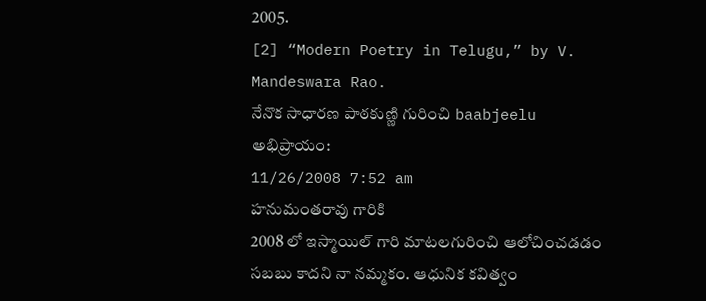2005.
[2] “Modern Poetry in Telugu,” by V. Mandeswara Rao.
నేనొక సాధారణ పాఠకుణ్ణి గురించి baabjeelu అభిప్రాయం:
11/26/2008 7:52 am
హనుమంతరావు గారికి
2008 లో ఇస్మాయిల్ గారి మాటలగురించి ఆలోచించడడం సబబు కాదని నా నమ్మకం. ఆధునిక కవిత్వం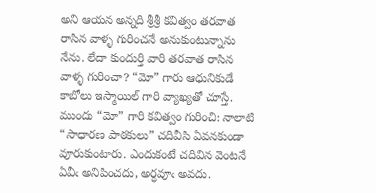అని ఆయన అన్నది శ్రీశ్రీ కవిత్వం తరవాత రాసిన వాళ్ళ గురించనే అనుకుంటున్నాను నేను. లేదా కుందుర్తి వారి తరవాత రాసిన వాళ్ళ గురించా? “మో” గారు ఆధునికుడే కాబోలు ఇస్మాయిల్ గారి వ్యాఖ్యతో చూస్తే.
ముందు “మో” గారి కవిత్వం గురించి: నాలాటి “సాధారణ పాఠకులు” చదివీసి ఏవనకుండా వూరుకుంటారు. ఎందుకంటే చదివిన వెంటనే ఏవీఁ అనిపించదు, అర్ధవూఁ అవదు.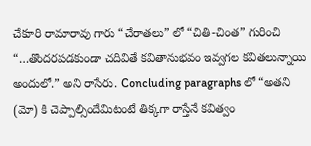చేకూరి రామారావు గారు “చేరాతలు” లో “చితి-చింత” గురించి “…తొందరపడకుండా చదివితే కవితానుభవం ఇవ్వగల కవితలున్నాయి అందులో.” అని రాసేరు. Concluding paragraphs లో “అతని (మో) కి చెప్పాల్సిందేమిటంటే తిక్కగా రాస్తేనే కవిత్వం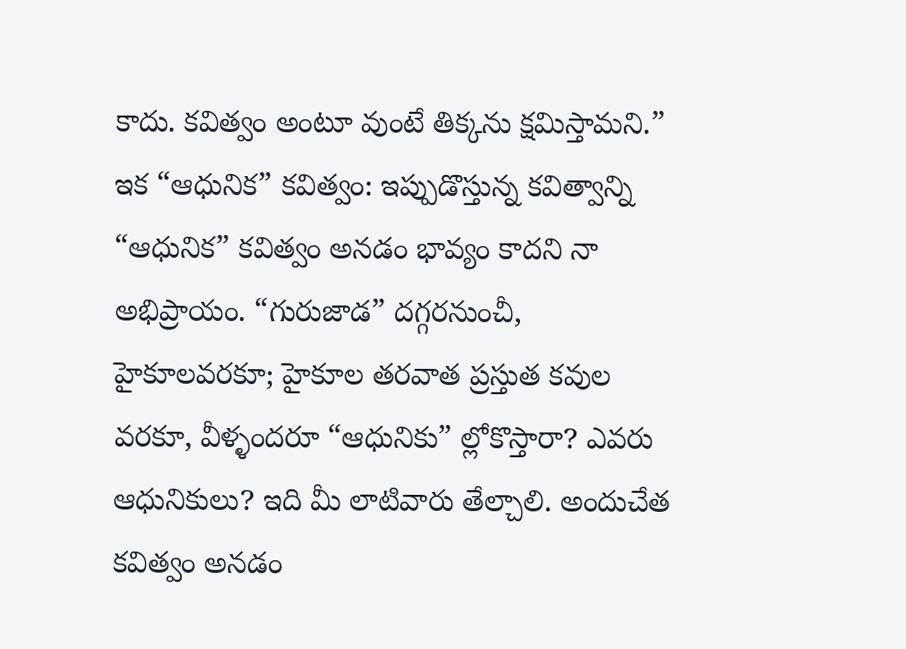కాదు. కవిత్వం అంటూ వుంటే తిక్కను క్షమిస్తామని.”
ఇక “ఆధునిక” కవిత్వం: ఇప్పుడొస్తున్న కవిత్వాన్ని “ఆధునిక” కవిత్వం అనడం భావ్యం కాదని నా అభిప్రాయం. “గురుజాడ” దగ్గరనుంచీ, హైకూలవరకూ; హైకూల తరవాత ప్రస్తుత కవుల వరకూ, వీళ్ళందరూ “ఆధునికు” ల్లోకొస్తారా? ఎవరు ఆధునికులు? ఇది మీ లాటివారు తేల్చాలి. అందుచేత కవిత్వం అనడం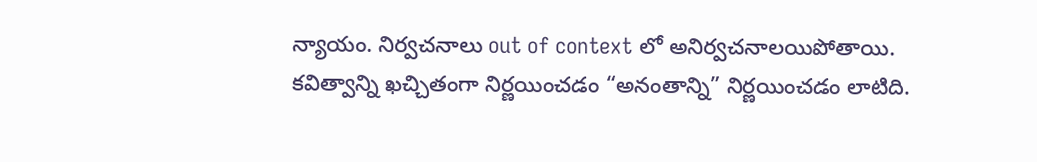న్యాయం. నిర్వచనాలు out of context లో అనిర్వచనాలయిపోతాయి.
కవిత్వాన్ని ఖచ్చితంగా నిర్ణయించడం “అనంతాన్ని” నిర్ణయించడం లాటిది.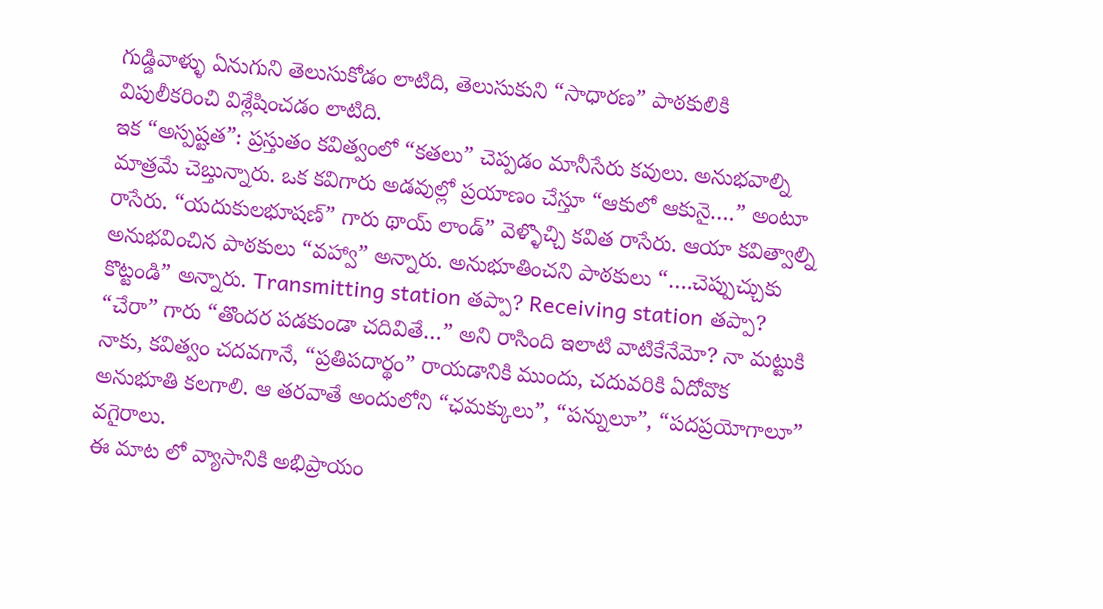గుడ్డివాళ్ళు ఏనుగుని తెలుసుకోడం లాటిది, తెలుసుకుని “సాధారణ” పాఠకులికి విపులీకరించి విశ్లేషించడం లాటిది.
ఇక “అస్పష్టత”: ప్రస్తుతం కవిత్వంలో “కతలు” చెప్పడం మానీసేరు కవులు. అనుభవాల్ని మాత్రమే చెబ్తున్నారు. ఒక కవిగారు అడవుల్లో ప్రయాణం చేస్తూ “ఆకులో ఆకునై….” అంటూ రాసేరు. “యదుకులభూషణ్” గారు థాయ్ లాండ్” వెళ్ళొచ్చి కవిత రాసేరు. ఆయా కవిత్వాల్ని అనుభవించిన పాఠకులు “వహ్వా” అన్నారు. అనుభూతించని పాఠకులు “….చెప్పుచ్చుకు కొట్టండి” అన్నారు. Transmitting station తప్పా? Receiving station తప్పా? “చేరా” గారు “తొందర పడకుండా చదివితే…” అని రాసింది ఇలాటి వాటికేనేమో? నా మట్టుకి నాకు, కవిత్వం చదవగానే, “ప్రతిపదార్థం” రాయడానికి ముందు, చదువరికి ఏదోవొక అనుభూతి కలగాలి. ఆ తరవాతే అందులోని “ఛమక్కులు”, “పన్నులూ”, “పదప్రయోగాలూ” వగైరాలు.
ఈ మాట లో వ్యాసానికి అభిప్రాయం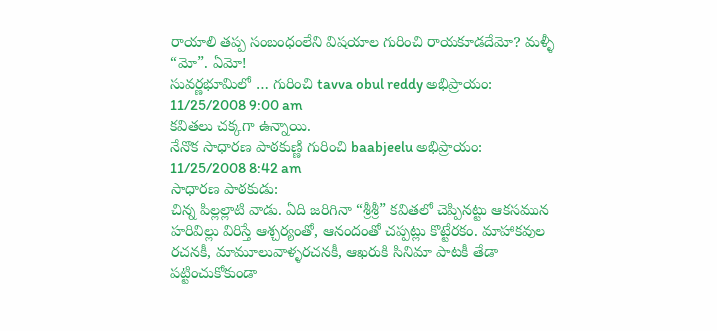రాయాలి తప్ప సంబంధంలేని విషయాల గురించి రాయకూడదేమో? మళ్ళీ “మో”. ఏమో!
సువర్ణభూమిలో … గురించి tavva obul reddy అభిప్రాయం:
11/25/2008 9:00 am
కవితలు చక్కగా ఉన్నాయి.
నేనొక సాధారణ పాఠకుణ్ణి గురించి baabjeelu అభిప్రాయం:
11/25/2008 8:42 am
సాధారణ పాఠకుడు:
చిన్న పిల్లల్లాటి వాడు. ఏది జరిగినా “శ్రీశ్రీ” కవితలో చెప్పినట్టు ఆకసమున హరివిల్లు విరిస్తే ఆశ్చర్యంతో, ఆనందంతో చప్పట్లు కొట్టేరకం. మాహాకవుల రచనకీ, మామూలువాళ్ళరచనకీ, ఆఖరుకి సినిమా పాటకీ తేడా పట్టించుకోకుండా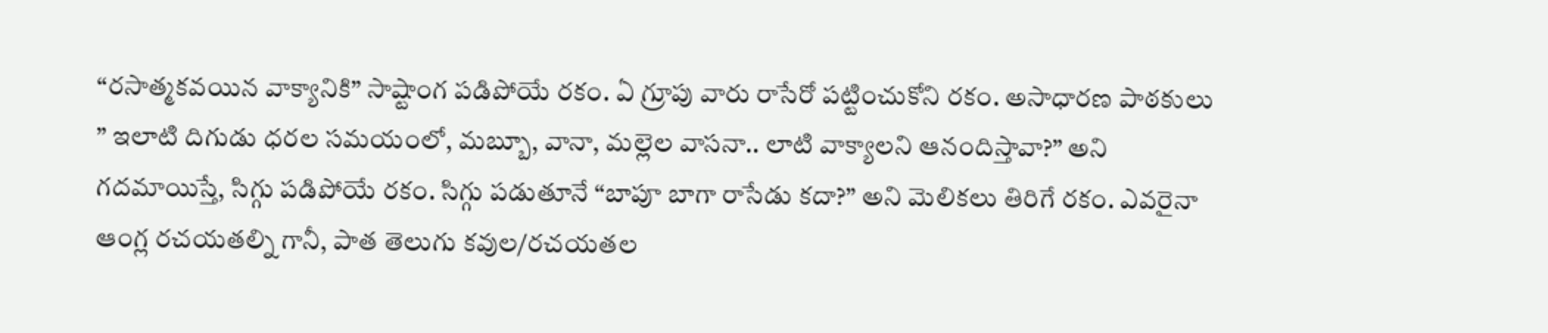“రసాత్మకవయిన వాక్యానికి” సాష్టాంగ పడిపోయే రకం. ఏ గ్రూపు వారు రాసేరో పట్టించుకోని రకం. అసాధారణ పాఠకులు ” ఇలాటి దిగుడు ధరల సమయంలో, మబ్బూ, వానా, మల్లెల వాసనా.. లాటి వాక్యాలని ఆనందిస్తావా?” అని గదమాయిస్తే, సిగ్గు పడిపోయే రకం. సిగ్గు పడుతూనే “బాపూ బాగా రాసేడు కదా?” అని మెలికలు తిరిగే రకం. ఎవరైనా ఆంగ్ల రచయతల్ని గానీ, పాత తెలుగు కవుల/రచయతల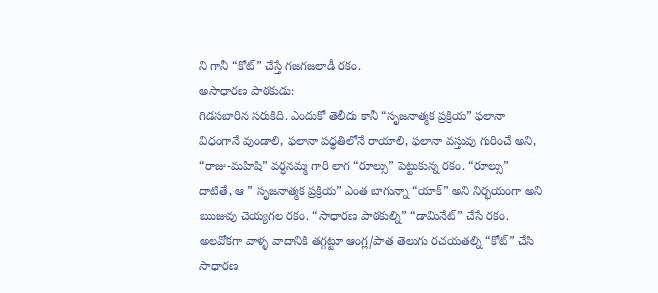ని గానీ “కోట్” చేస్తే గజగజలాడీ రకం.
అసాధారణ పాఠకుడు:
గిడసబారిన సరుకిది. ఎందుకో తెలీదు కానీ “సృజనాత్మక ప్రక్రియ” ఫలానా విధంగానే వుండాలి, ఫలానా పధ్ధతిలోనే రాయాలి, ఫలానా వస్తువు గురించే అని, “రాజు-మహిషి” వర్ధనమ్మ గారి లాగ “రూల్సు” పెట్టుకున్న రకం. “రూల్సు” దాటితే, ఆ ” సృజనాత్మక ప్రక్రియ” ఎంత బాగున్నా “యాక్” అని నిర్భయంగా అని ఋజువు చెయ్యగల రకం. “సాధారణ పాఠకుల్ని” “డామినేట్” చేసే రకం. అలవోకగా వాళ్ళ వాదానికి తగ్గట్టూ ఆంగ్ల/పాత తెలుగు రచయతల్ని “కోట్” చేసి సాధారణ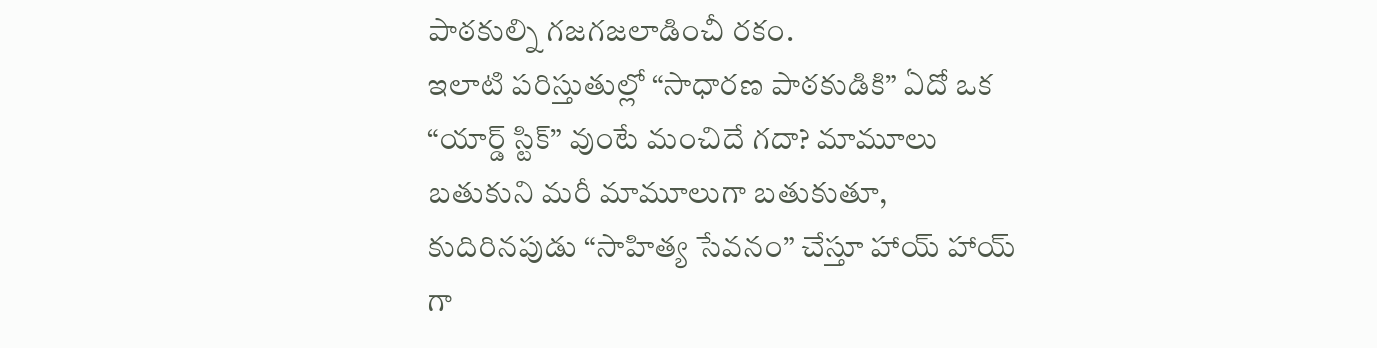పాఠకుల్ని గజగజలాడించీ రకం.
ఇలాటి పరిస్తుతుల్లో “సాధారణ పాఠకుడికి” ఏదో ఒక “యార్డ్ స్టిక్” వుంటే మంచిదే గదా? మామూలు బతుకుని మరీ మామూలుగా బతుకుతూ, కుదిరినపుడు “సాహిత్య సేవనం” చేస్తూ హాయ్ హాయ్ గా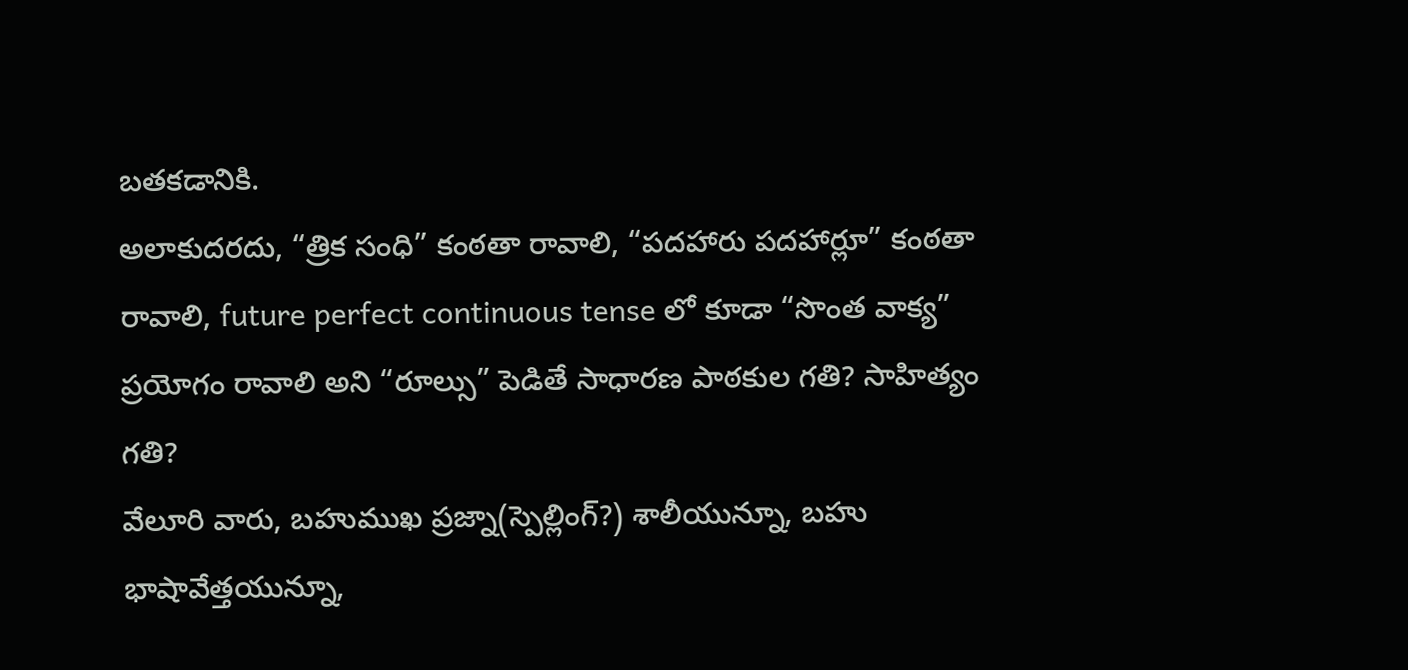బతకడానికి.
అలాకుదరదు, “త్రిక సంధి” కంఠతా రావాలి, “పదహారు పదహార్లూ” కంఠతా రావాలి, future perfect continuous tense లో కూడా “సొంత వాక్య” ప్రయోగం రావాలి అని “రూల్సు” పెడితే సాధారణ పాఠకుల గతి? సాహిత్యం గతి?
వేలూరి వారు, బహుముఖ ప్రజ్నా(స్పెల్లింగ్?) శాలీయున్నూ, బహు భాషావేత్తయున్నూ,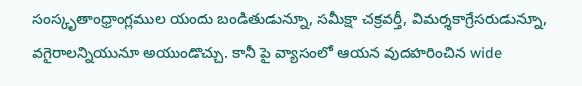సంస్కృతాంధ్రాంగ్లముల యందు బండితుడున్నూ, సమీక్షా చక్రవర్తీ, విమర్శకాగ్రేసరుడున్నూ, వగైరాలన్నియునూ అయుండొచ్చు. కానీ పై వ్యాసంలో ఆయన వుదహరించిన wide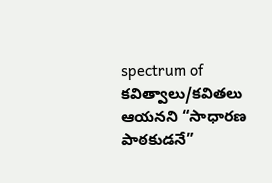spectrum of కవిత్వాలు/కవితలు ఆయనని “సాధారణ పాఠకుడనే”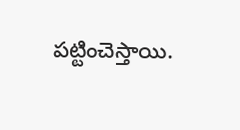పట్టించెస్తాయి.